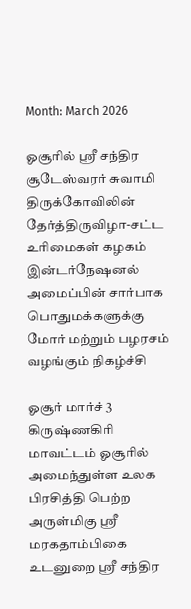Month: March 2026

ஓசூரில் ஸ்ரீ சந்திர சூடேஸ்வரர் சுவாமி திருக்கோவிலின் தேர்த்திருவிழா-சட்ட உரிமைகள் கழகம் இன்டர்நேஷனல் அமைப்பின் சார்பாக பொதுமக்களுக்கு மோர் மற்றும் பழரசம் வழங்கும் நிகழ்ச்சி

ஓசூர் மார்ச் 3 கிருஷ்ணகிரி மாவட்டம் ஓசூரில் அமைந்துள்ள உலக பிரசித்தி பெற்ற அருள்மிகு ஸ்ரீ மரகதாம்பிகை உடனுறை ஸ்ரீ சந்திர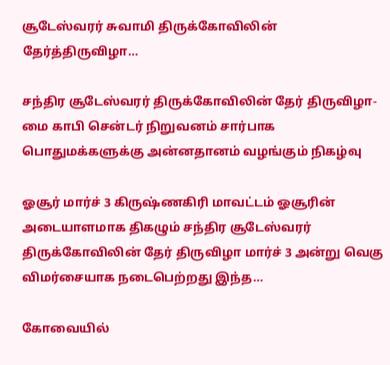சூடேஸ்வரர் சுவாமி திருக்கோவிலின் தேர்த்திருவிழா…

சந்திர சூடேஸ்வரர் திருக்கோவிலின் தேர் திருவிழா-மை காபி சென்டர் நிறுவனம் சார்பாக பொதுமக்களுக்கு அன்னதானம் வழங்கும் நிகழ்வு

ஓசூர் மார்ச் 3 கிருஷ்ணகிரி மாவட்டம் ஓசூரின் அடையாளமாக திகழும் சந்திர சூடேஸ்வரர் திருக்கோவிலின் தேர் திருவிழா மார்ச் 3 அன்று வெகு விமர்சையாக நடைபெற்றது இந்த…

கோவையில்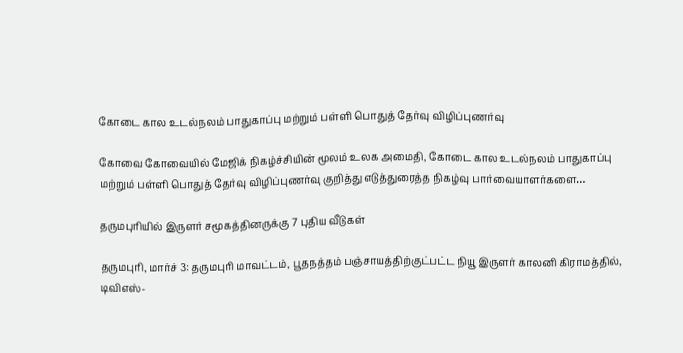கோடை கால உடல்நலம் பாதுகாப்பு மற்றும் பள்ளி பொதுத் தேர்வு விழிப்புணர்வு

கோவை கோவையில் மேஜிக் நிகழ்ச்சியின் மூலம் உலக அமைதி, கோடை கால உடல்நலம் பாதுகாப்பு மற்றும் பள்ளி பொதுத் தேர்வு விழிப்புணர்வு குறித்து எடுத்துரைத்த நிகழ்வு பார்வையாளர்களை…

தருமபுரியில் இருளர் சமூகத்தினருக்கு 7 புதிய வீடுகள்

தருமபுரி, மார்ச் 3: தருமபுரி மாவட்டம், பூதநத்தம் பஞ்சாயத்திற்குட்பட்ட நியூ இருளர் காலனி கிராமத்தில், டிவிஎஸ்-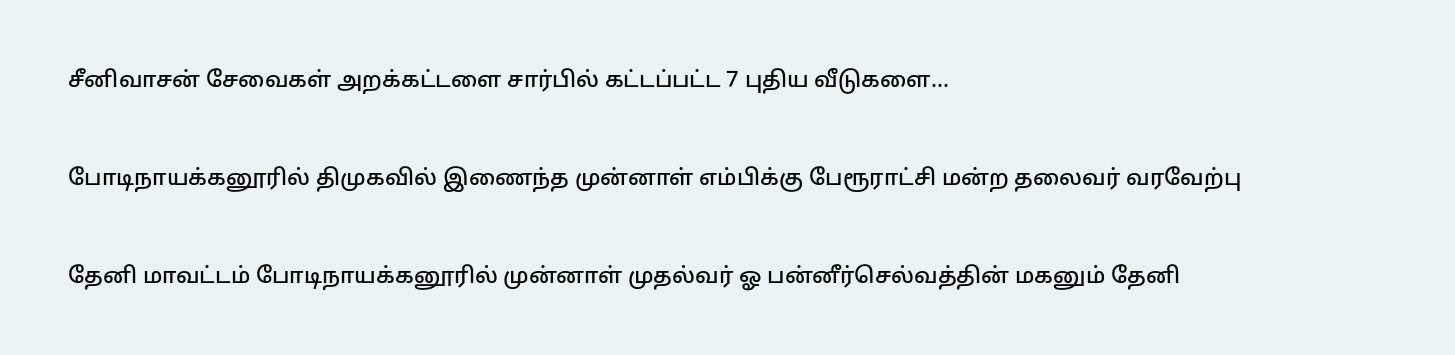சீனிவாசன் சேவைகள் அறக்கட்டளை சார்பில் கட்டப்பட்ட 7 புதிய வீடுகளை…

போடிநாயக்கனூரில் திமுகவில் இணைந்த முன்னாள் எம்பிக்கு பேரூராட்சி மன்ற தலைவர் வரவேற்பு

தேனி மாவட்டம் போடிநாயக்கனூரில் முன்னாள் முதல்வர் ஓ பன்னீர்செல்வத்தின் மகனும் தேனி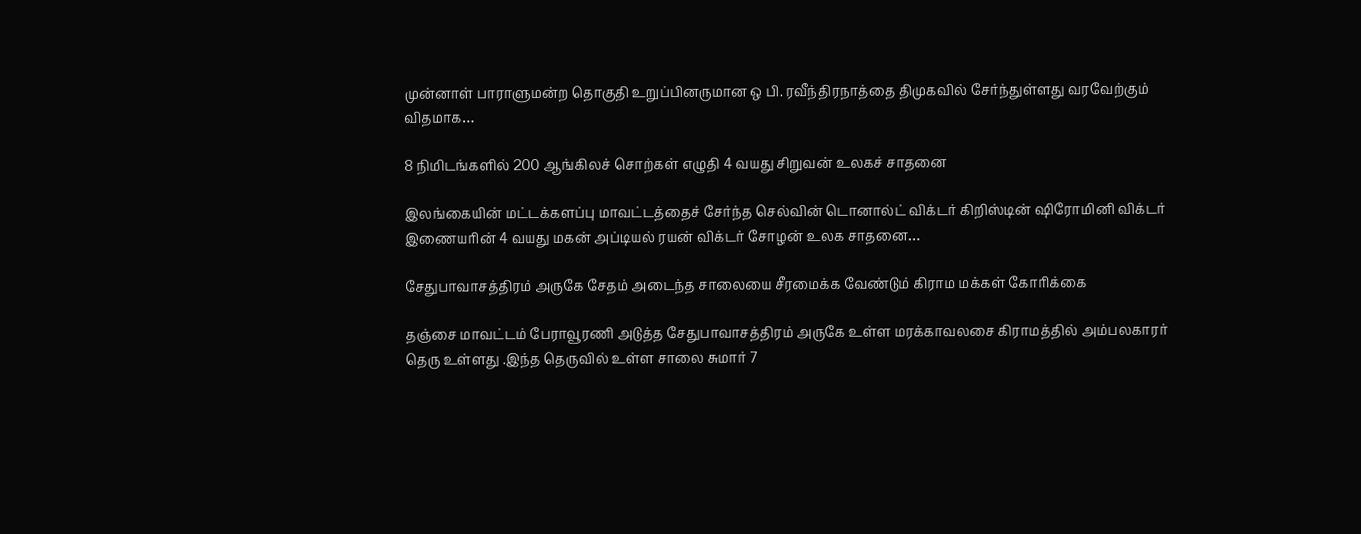முன்னாள் பாராளுமன்ற தொகுதி உறுப்பினருமான ஒ பி. ரவீந்திரநாத்தை திமுகவில் சேர்ந்துள்ளது வரவேற்கும் விதமாக…

8 நிமிடங்களில் 200 ஆங்கிலச் சொற்கள் எழுதி 4 வயது சிறுவன் உலகச் சாதனை

இலங்கையின் மட்டக்களப்பு மாவட்டத்தைச் சேர்ந்த செல்வின் டொனால்ட் விக்டர் கிறிஸ்டின் ஷிரோமினி விக்டர் இணையரின் 4 வயது மகன் அப்டியல் ரயன் விக்டர் சோழன் உலக சாதனை…

சேதுபாவாசத்திரம் அருகே சேதம் அடைந்த சாலையை சீரமைக்க வேண்டும் கிராம மக்கள் கோரிக்கை

தஞ்சை மாவட்டம் பேராவூரணி அடுத்த சேதுபாவாசத்திரம் அருகே உள்ள மரக்காவலசை கிராமத்தில் அம்பலகாரர் தெரு உள்ளது .இந்த தெருவில் உள்ள சாலை சுமார் 7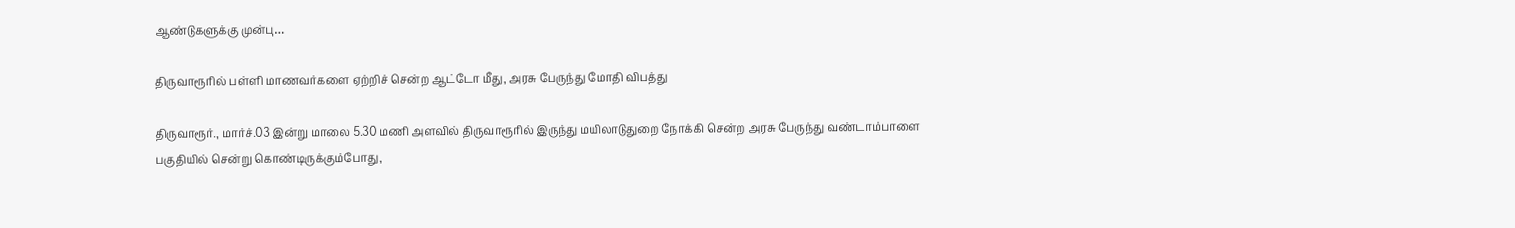ஆண்டுகளுக்கு முன்பு…

திருவாரூரில் பள்ளி மாணவர்களை ஏற்றிச் சென்ற ஆட்டோ மீது, அரசு பேருந்து மோதி விபத்து

திருவாரூர்., மார்ச்.03 இன்று மாலை 5.30 மணி அளவில் திருவாரூரில் இருந்து மயிலாடுதுறை நோக்கி சென்ற அரசு பேருந்து வண்டாம்பாளை பகுதியில் சென்று கொண்டிருக்கும்போது,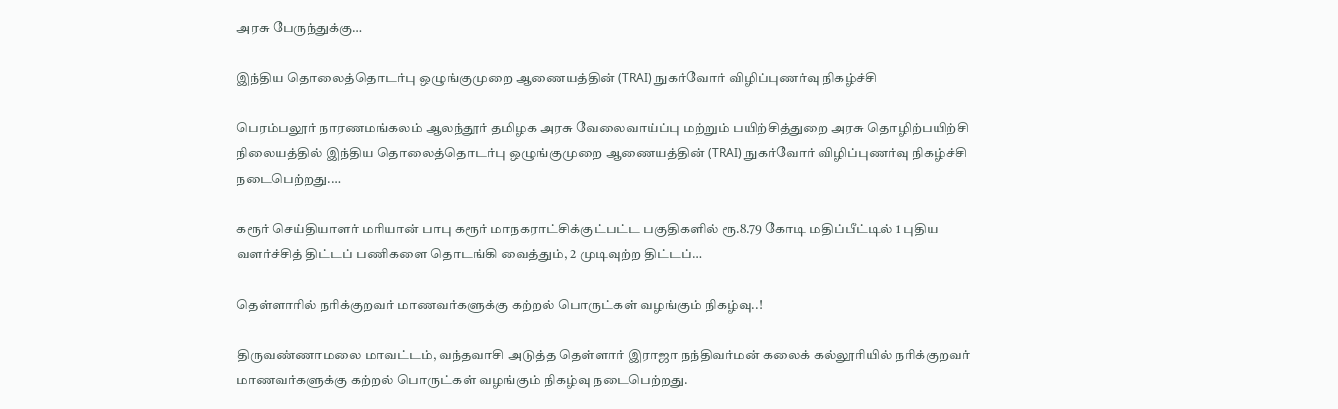அரசு பேருந்துக்கு…

இந்திய தொலைத்தொடர்பு ஒழுங்குமுறை ஆணையத்தின் (TRAI) நுகர்வோர் விழிப்புணர்வு நிகழ்ச்சி

பெரம்பலூர் நாரணமங்கலம் ஆலந்தூர் தமிழக அரசு வேலைவாய்ப்பு மற்றும் பயிற்சித்துறை அரசு தொழிற்பயிற்சி நிலையத்தில் இந்திய தொலைத்தொடர்பு ஒழுங்குமுறை ஆணையத்தின் (TRAI) நுகர்வோர் விழிப்புணர்வு நிகழ்ச்சி நடைபெற்றது.…

கரூர் செய்தியாளர் மரியான் பாபு கரூர் மாநகராட்சிக்குட்பட்ட பகுதிகளில் ரூ.8.79 கோடி மதிப்பீட்டில் 1 புதிய வளர்ச்சித் திட்டப் பணிகளை தொடங்கி வைத்தும், 2 முடிவுற்ற திட்டப்…

தெள்ளாரில் நரிக்குறவர் மாணவர்களுக்கு கற்றல் பொருட்கள் வழங்கும் நிகழ்வு..!

திருவண்ணாமலை மாவட்டம், வந்தவாசி அடுத்த தெள்ளார் இராஜா நந்திவர்மன் கலைக் கல்லூரியில் நரிக்குறவர் மாணவர்களுக்கு கற்றல் பொருட்கள் வழங்கும் நிகழ்வு நடைபெற்றது.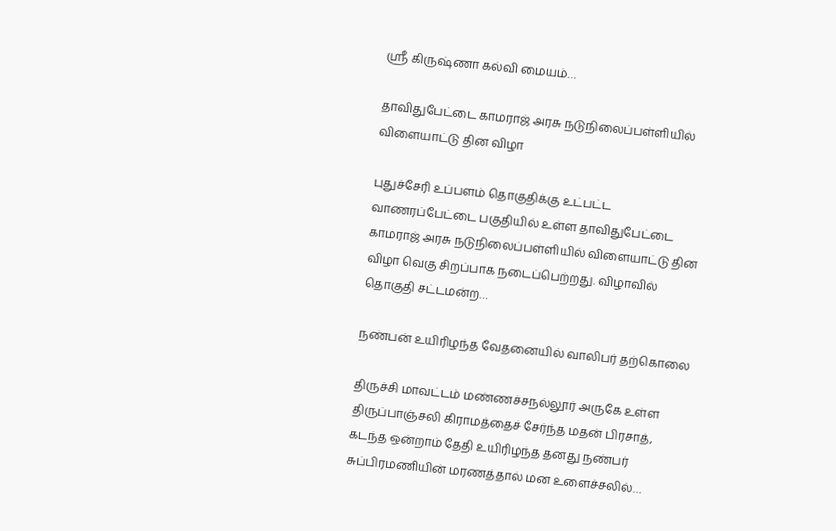ஸ்ரீ கிருஷ்ணா கல்வி மையம்…

தாவிதுபேட்டை காமராஜ் அரசு நடுநிலைப்பள்ளியில் விளையாட்டு தின விழா

புதுச்சேரி உப்பளம் தொகுதிக்கு உட்பட்ட வாணரப்பேட்டை பகுதியில் உள்ள தாவிதுபேட்டை காமராஜ் அரசு நடுநிலைப்பள்ளியில் விளையாட்டு தின விழா வெகு சிறப்பாக நடைப்பெற்றது. விழாவில் தொகுதி சட்டமன்ற…

நண்பன் உயிரிழந்த வேதனையில் வாலிபர் தற்கொலை

திருச்சி மாவட்டம் மண்ணச்சநல்லூர் அருகே உள்ள திருப்பாஞ்சலி கிராமத்தைச் சேர்ந்த மதன் பிரசாத், கடந்த ஒன்றாம் தேதி உயிரிழந்த தனது நண்பர் சுப்பிரமணியின் மரணத்தால் மன உளைச்சலில்…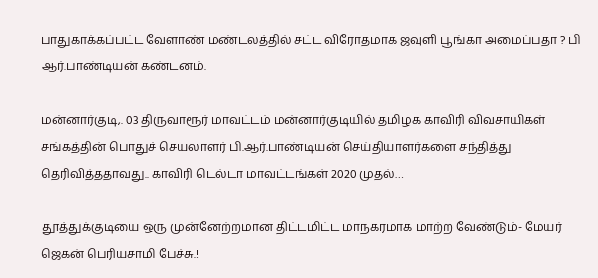பாதுகாக்கப்பட்ட வேளாண் மண்டலத்தில் சட்ட விரோதமாக ஜவுளி பூங்கா அமைப்பதா ? பி ஆர்.பாண்டியன் கண்டனம்.

மன்னார்குடி,. 03 திருவாரூர் மாவட்டம் மன்னார்குடியில் தமிழக காவிரி விவசாயிகள் சங்கத்தின் பொதுச் செயலாளர் பி.ஆர்.பாண்டியன் செய்தியாளர்களை சந்தித்து தெரிவித்ததாவது.. காவிரி டெல்டா மாவட்டங்கள் 2020 முதல்…

தூத்துக்குடியை ஒரு முன்னேற்றமான திட்டமிட்ட மாநகரமாக மாற்ற வேண்டும்- மேயர் ஜெகன் பெரியசாமி பேச்சு.!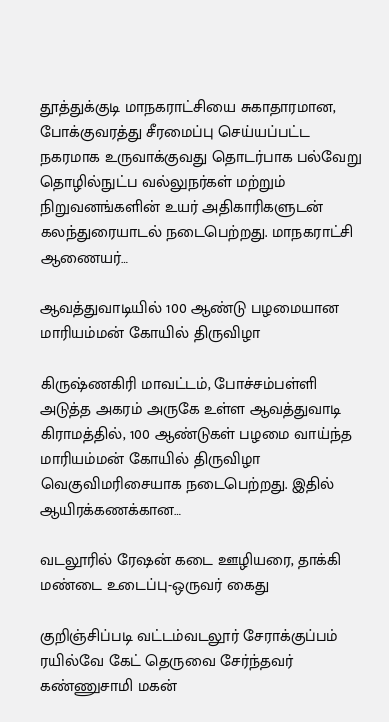தூத்துக்குடி மாநகராட்சியை சுகாதாரமான, போக்குவரத்து சீரமைப்பு செய்யப்பட்ட நகரமாக உருவாக்குவது தொடர்பாக பல்வேறு தொழில்நுட்ப வல்லுநர்கள் மற்றும் நிறுவனங்களின் உயர் அதிகாரிகளுடன் கலந்துரையாடல் நடைபெற்றது. மாநகராட்சி ஆணையர்…

ஆவத்துவாடியில் 100 ஆண்டு பழமையான மாரியம்மன் கோயில் திருவிழா

கிருஷ்ணகிரி மாவட்டம், போச்சம்பள்ளி அடுத்த அகரம் அருகே உள்ள ஆவத்துவாடி கிராமத்தில், 100 ஆண்டுகள் பழமை வாய்ந்த மாரியம்மன் கோயில் திருவிழா வெகுவிமரிசையாக நடைபெற்றது. இதில் ஆயிரக்கணக்கான…

வடலூரில் ரேஷன் கடை ஊழியரை, தாக்கி மண்டை உடைப்பு-ஒருவர் கைது

குறிஞ்சிப்படி வட்டம்வடலூர் சேராக்குப்பம் ரயில்வே கேட் தெருவை சேர்ந்தவர் கண்ணுசாமி மகன்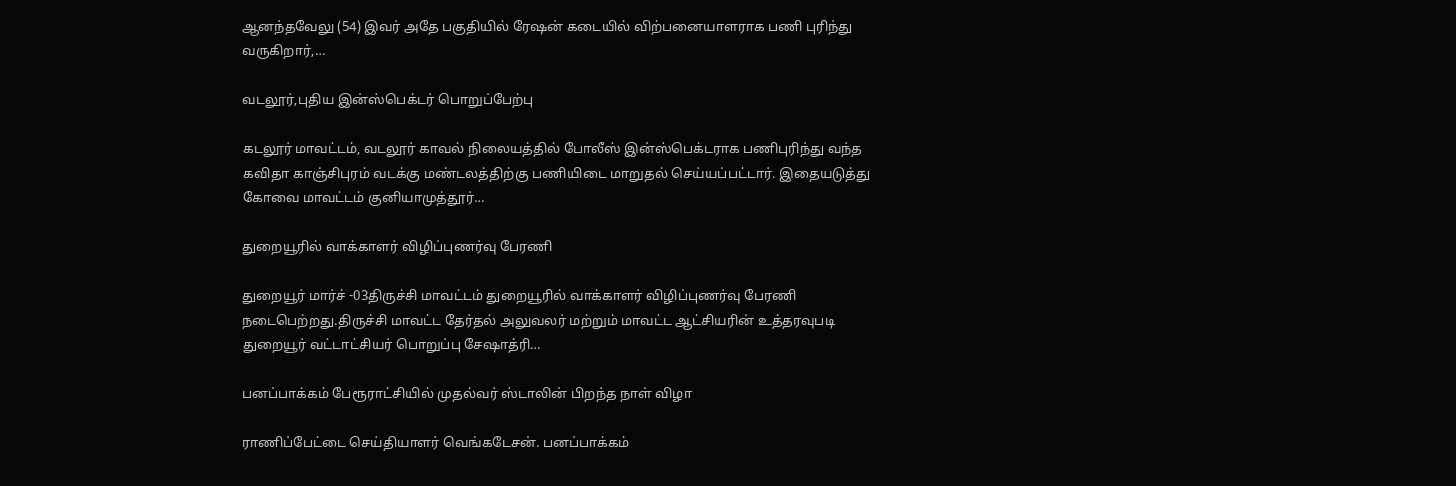ஆனந்தவேலு (54) இவர் அதே பகுதியில் ரேஷன் கடையில் விற்பனையாளராக பணி புரிந்து வருகிறார்,…

வடலூர்,புதிய இன்ஸ்பெக்டர் பொறுப்பேற்பு

கடலூர் மாவட்டம், வடலூர் காவல் நிலையத்தில் போலீஸ் இன்ஸ்பெக்டராக பணிபுரிந்து வந்த கவிதா காஞ்சிபுரம் வடக்கு மண்டலத்திற்கு பணியிடை மாறுதல் செய்யப்பட்டார். இதையடுத்து கோவை மாவட்டம் குனியாமுத்தூர்…

துறையூரில் வாக்காளர் விழிப்புணர்வு பேரணி

துறையூர் மார்ச் -03திருச்சி மாவட்டம் துறையூரில் வாக்காளர் விழிப்புணர்வு பேரணி நடைபெற்றது.திருச்சி மாவட்ட தேர்தல் அலுவலர் மற்றும் மாவட்ட ஆட்சியரின் உத்தரவுபடி துறையூர் வட்டாட்சியர் பொறுப்பு சேஷாத்ரி…

பனப்பாக்கம் பேரூராட்சியில் முதல்வர் ஸ்டாலின் பிறந்த நாள் விழா

ராணிப்பேட்டை செய்தியாளர் வெங்கடேசன். பனப்பாக்கம்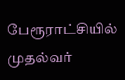பேரூராட்சியில் முதல்வர்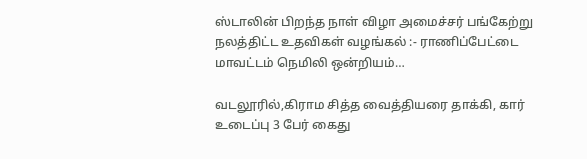ஸ்டாலின் பிறந்த நாள் விழா அமைச்சர் பங்கேற்று நலத்திட்ட உதவிகள் வழங்கல் :- ராணிப்பேட்டை மாவட்டம் நெமிலி ஒன்றியம்…

வடலூரில்,கிராம சித்த வைத்தியரை தாக்கி, கார் உடைப்பு 3 பேர் கைது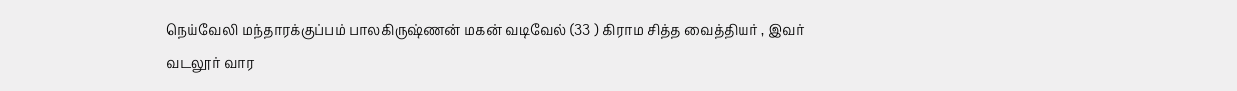நெய்வேலி மந்தாரக்குப்பம் பாலகிருஷ்ணன் மகன் வடிவேல் (33 ) கிராம சித்த வைத்தியர் , இவர் வடலூர் வார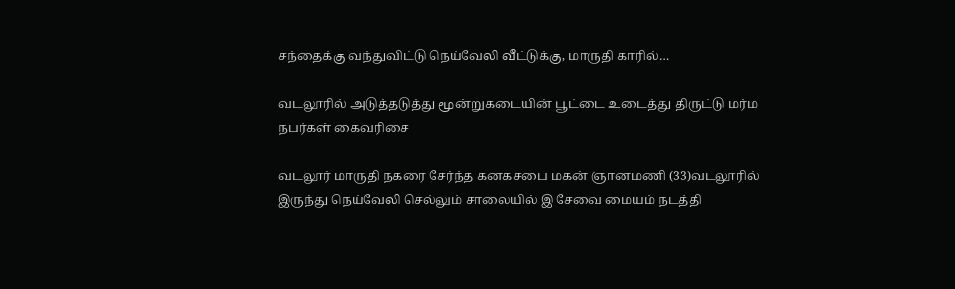சந்தைக்கு வந்துவிட்டு நெய்வேலி வீட்டுக்கு, மாருதி காரில்…

வடலூரில் அடுத்தடுத்து மூன்றுகடையின் பூட்டை உடைத்து திருட்டு மர்ம நபர்கள் கைவரிசை

வடலூர் மாருதி நகரை சேர்ந்த கனகசபை மகன் ஞானமணி (33)வடலூரில் இருந்து நெய்வேலி செல்லும் சாலையில் இ சேவை மையம் நடத்தி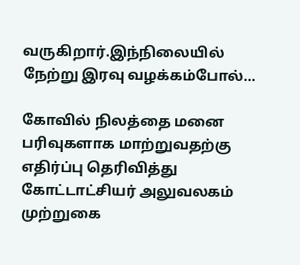வருகிறார்.இந்நிலையில் நேற்று இரவு வழக்கம்போல்…

கோவில் நிலத்தை மனை பரிவுகளாக மாற்றுவதற்கு எதிர்ப்பு தெரிவித்து கோட்டாட்சியர் அலுவலகம் முற்றுகை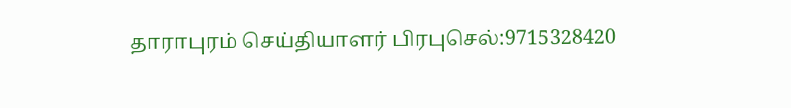தாராபுரம் செய்தியாளர் பிரபுசெல்:9715328420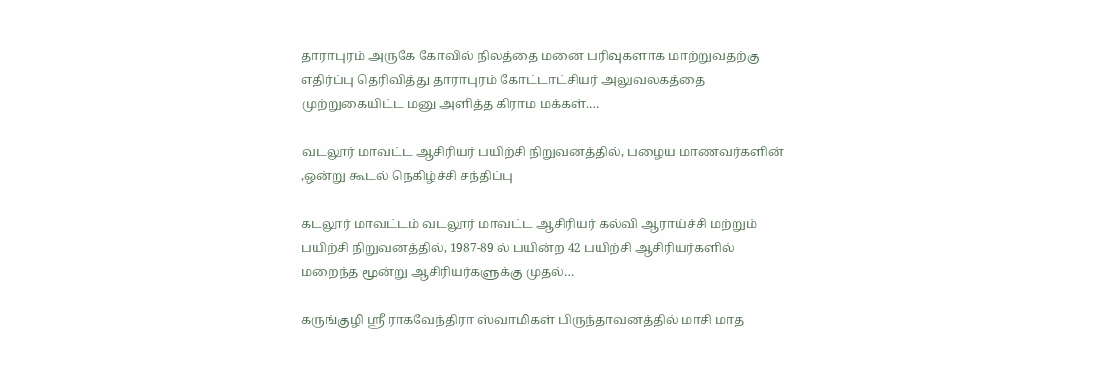தாராபுரம் அருகே கோவில் நிலத்தை மனை பரிவுகளாக மாற்றுவதற்கு எதிர்ப்பு தெரிவித்து தாராபுரம் கோட்டாட்சியர் அலுவலகத்தை முற்றுகையிட்ட மனு அளித்த கிராம மக்கள்.…

வடலூர் மாவட்ட ஆசிரியர் பயிற்சி நிறுவனத்தில், பழைய மாணவர்களின் ,ஒன்று கூடல் நெகிழ்ச்சி சந்திப்பு

கடலூர் மாவட்டம் வடலூர் மாவட்ட ஆசிரியர் கல்வி ஆராய்ச்சி மற்றும் பயிற்சி நிறுவனத்தில், 1987-89 ல் பயின்ற 42 பயிற்சி ஆசிரியர்களில் மறைந்த மூன்று ஆசிரியர்களுக்கு முதல்…

கருங்குழி ஸ்ரீ ராகவேந்திரா ஸ்வாமிகள் பிருந்தாவனத்தில் மாசி மாத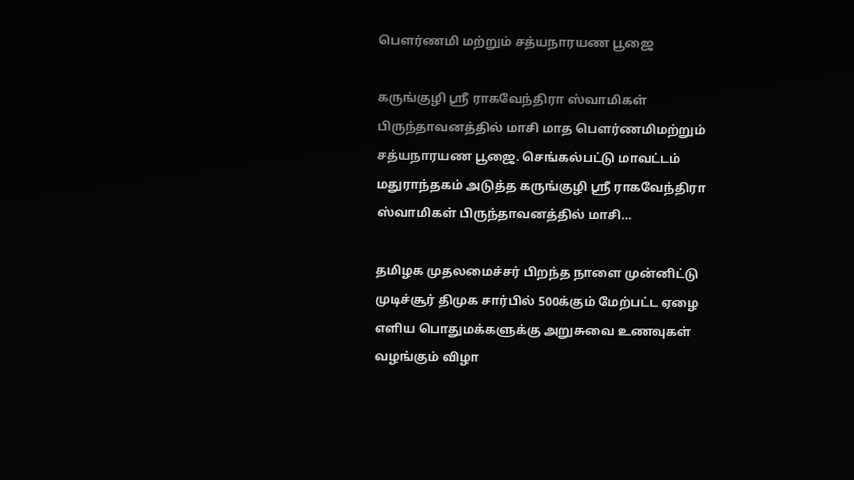பெளர்ணமி மற்றும் சத்யநாரயண பூஜை

கருங்குழி ஸ்ரீ ராகவேந்திரா ஸ்வாமிகள் பிருந்தாவனத்தில் மாசி மாத பெளர்ணமிமற்றும் சத்யநாரயண பூஜை. செங்கல்பட்டு மாவட்டம் மதுராந்தகம் அடுத்த கருங்குழி ஸ்ரீ ராகவேந்திரா ஸ்வாமிகள் பிருந்தாவனத்தில் மாசி…

தமிழக முதலமைச்சர் பிறந்த நாளை முன்னிட்டு முடிச்சூர் திமுக சார்பில் 500க்கும் மேற்பட்ட ஏழை எளிய பொதுமக்களுக்கு அறுசுவை உணவுகள் வழங்கும் விழா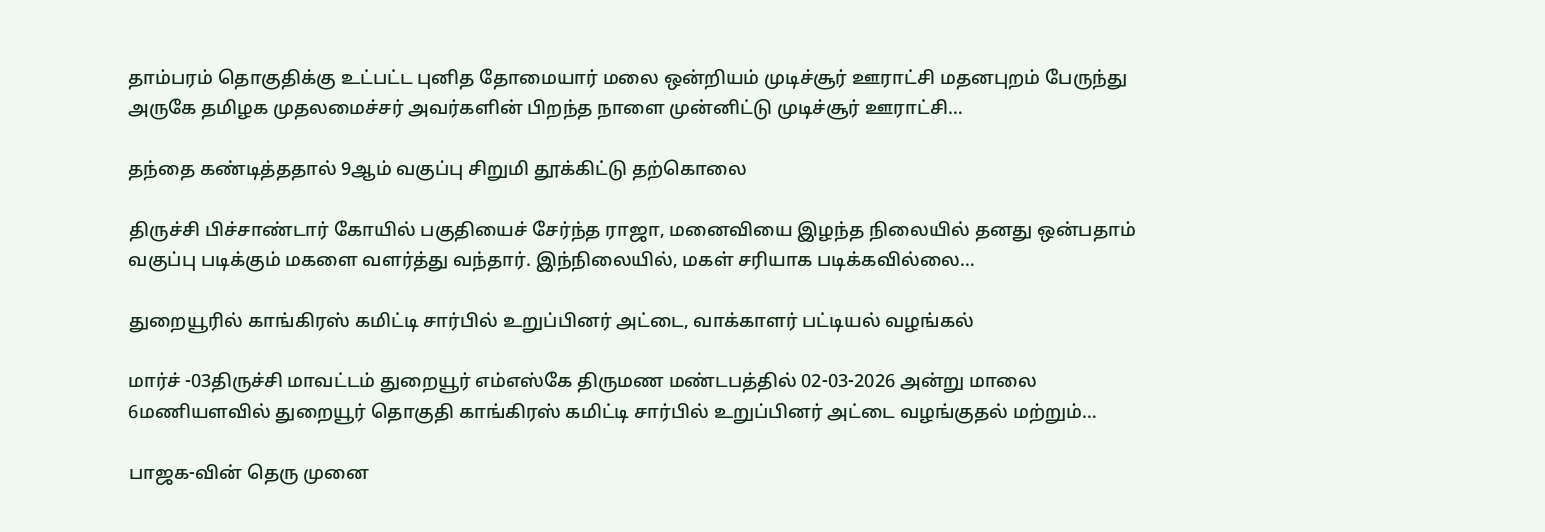தாம்பரம் தொகுதிக்கு உட்பட்ட புனித தோமையார் மலை ஒன்றியம் முடிச்சூர் ஊராட்சி மதனபுறம் பேருந்து அருகே தமிழக முதலமைச்சர் அவர்களின் பிறந்த நாளை முன்னிட்டு முடிச்சூர் ஊராட்சி…

தந்தை கண்டித்ததால் 9ஆம் வகுப்பு சிறுமி தூக்கிட்டு தற்கொலை

திருச்சி பிச்சாண்டார் கோயில் பகுதியைச் சேர்ந்த ராஜா, மனைவியை இழந்த நிலையில் தனது ஒன்பதாம் வகுப்பு படிக்கும் மகளை வளர்த்து வந்தார். இந்நிலையில், மகள் சரியாக படிக்கவில்லை…

துறையூரில் காங்கிரஸ் கமிட்டி சார்பில் உறுப்பினர் அட்டை, வாக்காளர் பட்டியல் வழங்கல்

மார்ச் -03திருச்சி மாவட்டம் துறையூர் எம்எஸ்கே திருமண மண்டபத்தில் 02-03-2026 அன்று மாலை 6மணியளவில் துறையூர் தொகுதி காங்கிரஸ் கமிட்டி சார்பில் உறுப்பினர் அட்டை வழங்குதல் மற்றும்…

பாஜக-வின் தெரு முனை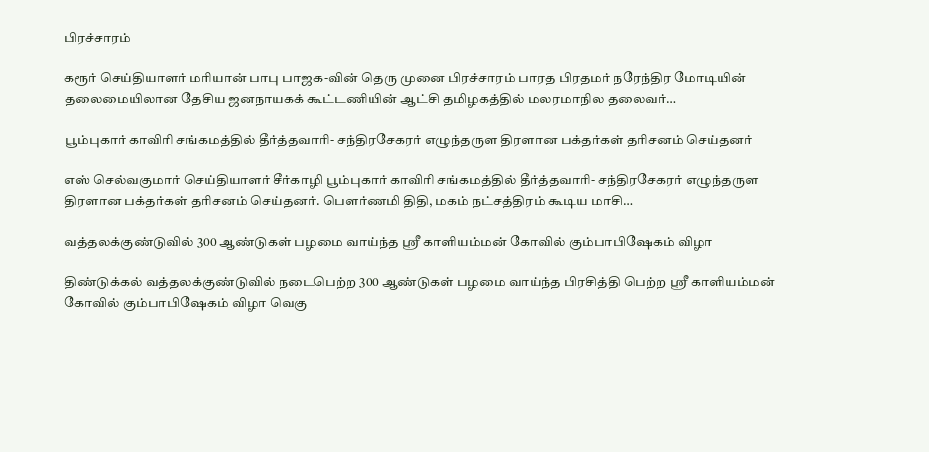பிரச்சாரம்

கரூர் செய்தியாளர் மரியான் பாபு பாஜக-வின் தெரு முனை பிரச்சாரம் பாரத பிரதமர் நரேந்திர மோடியின் தலைமையிலான தேசிய ஜனநாயகக் கூட்டணியின் ஆட்சி தமிழகத்தில் மலரமாநில தலைவர்…

பூம்புகார் காவிரி சங்கமத்தில் தீர்த்தவாரி- சந்திரசேகரர் எழுந்தருள திரளான பக்தர்கள் தரிசனம் செய்தனர்

எஸ் செல்வகுமார் செய்தியாளர் சீர்காழி பூம்புகார் காவிரி சங்கமத்தில் தீர்த்தவாரி- சந்திரசேகரர் எழுந்தருள திரளான பக்தர்கள் தரிசனம் செய்தனர். பௌர்ணமி திதி, மகம் நட்சத்திரம் கூடிய மாசி…

வத்தலக்குண்டுவில் 300 ஆண்டுகள் பழமை வாய்ந்த ஸ்ரீ காளியம்மன் கோவில் கும்பாபிஷேகம் விழா

திண்டுக்கல் வத்தலக்குண்டுவில் நடைபெற்ற 300 ஆண்டுகள் பழமை வாய்ந்த பிரசித்தி பெற்ற ஸ்ரீ காளியம்மன் கோவில் கும்பாபிஷேகம் விழா வெகு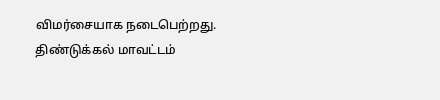விமர்சையாக நடைபெற்றது. திண்டுக்கல் மாவட்டம்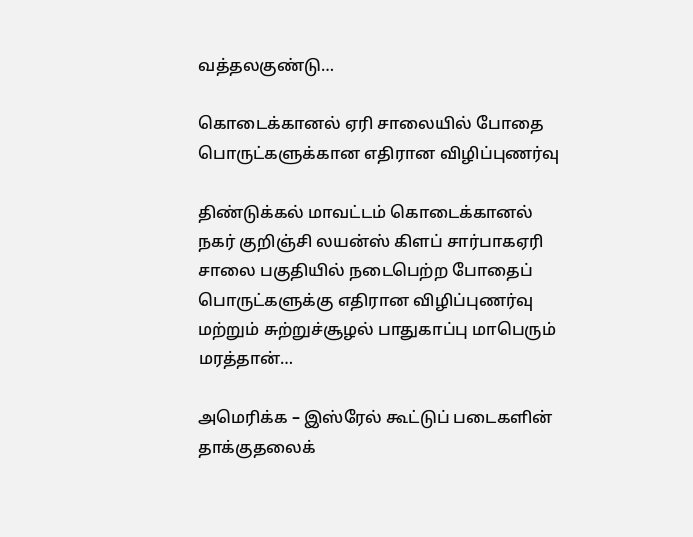வத்தலகுண்டு…

கொடைக்கானல் ஏரி சாலையில் போதை பொருட்களுக்கான எதிரான விழிப்புணர்வு

திண்டுக்கல் மாவட்டம் கொடைக்கானல் நகர் குறிஞ்சி லயன்ஸ் கிளப் சார்பாகஏரி சாலை பகுதியில் நடைபெற்ற போதைப் பொருட்களுக்கு எதிரான விழிப்புணர்வு மற்றும் சுற்றுச்சூழல் பாதுகாப்பு மாபெரும் மரத்தான்…

அமெரிக்க – இஸ்ரேல் கூட்டுப் படைகளின் தாக்குதலைக்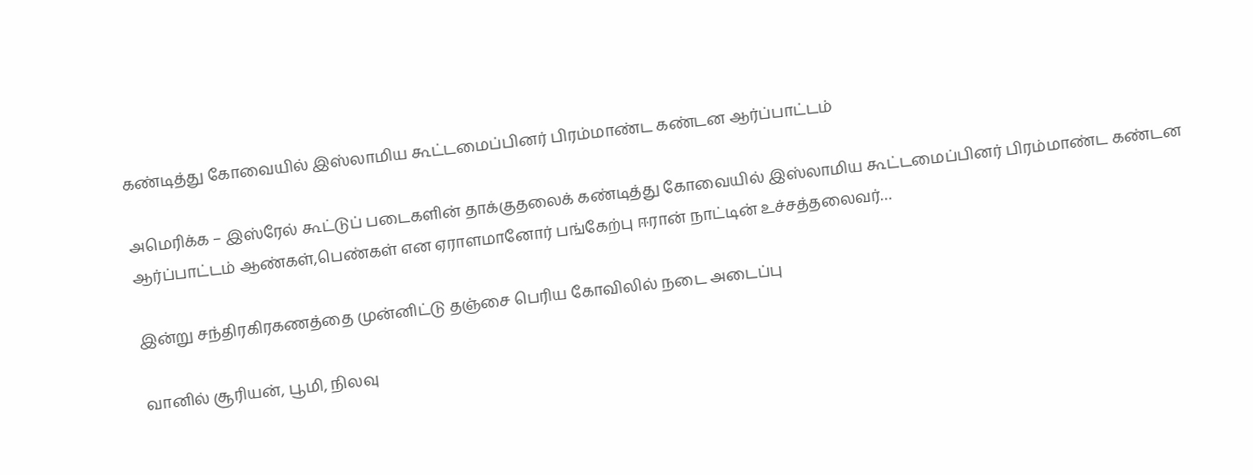கண்டித்து கோவையில் இஸ்லாமிய கூட்டமைப்பினர் பிரம்மாண்ட கண்டன ஆர்ப்பாட்டம்

அமெரிக்க – இஸ்ரேல் கூட்டுப் படைகளின் தாக்குதலைக் கண்டித்து கோவையில் இஸ்லாமிய கூட்டமைப்பினர் பிரம்மாண்ட கண்டன ஆர்ப்பாட்டம் ஆண்கள்,பெண்கள் என ஏராளமானோர் பங்கேற்பு ஈரான் நாட்டின் உச்சத்தலைவர்…

இன்று சந்திரகிரகணத்தை முன்னிட்டு தஞ்சை பெரிய கோவிலில் நடை அடைப்பு

வானில் சூரியன், பூமி, நிலவு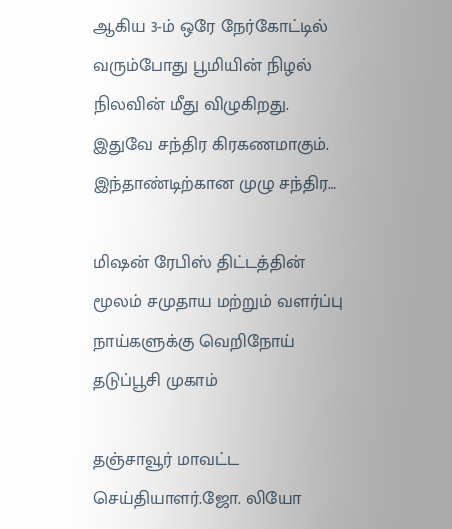ஆகிய 3-ம் ஒரே நேர்கோட்டில் வரும்போது பூமியின் நிழல் நிலவின் மீது விழுகிறது. இதுவே சந்திர கிரகணமாகும். இந்தாண்டிற்கான முழு சந்திர…

மிஷன் ரேபிஸ் திட்டத்தின் மூலம் சமுதாய மற்றும் வளர்ப்பு நாய்களுக்கு வெறிநோய் தடுப்பூசி முகாம்

தஞ்சாவூர் மாவட்ட செய்தியாளர்.ஜோ. லியோ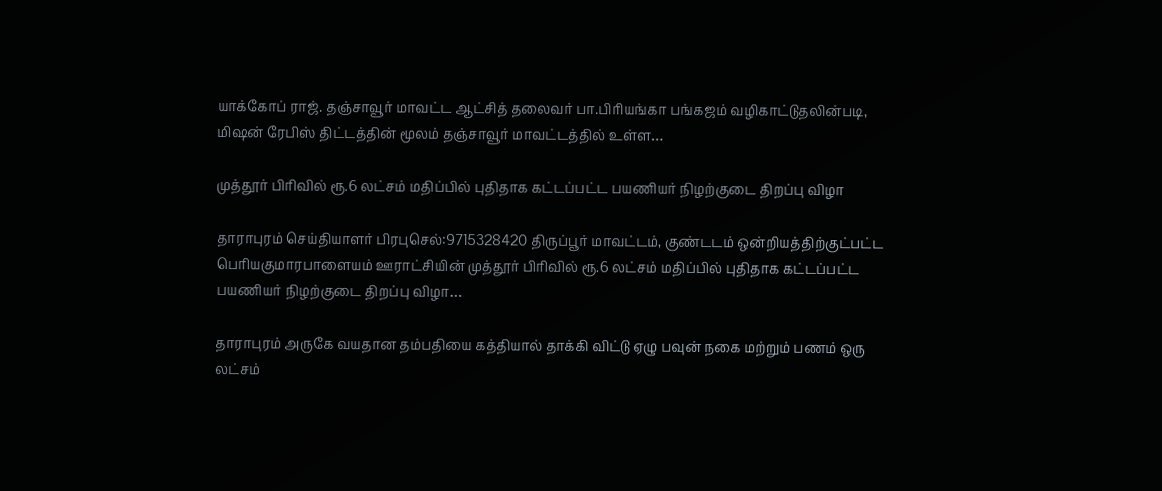யாக்கோப் ராஜ். தஞ்சாவூர் மாவட்ட ஆட்சித் தலைவர் பா.பிரியங்கா பங்கஜம் வழிகாட்டுதலின்படி, மிஷன் ரேபிஸ் திட்டத்தின் மூலம் தஞ்சாவூர் மாவட்டத்தில் உள்ள…

முத்தூர் பிரிவில் ரூ.6 லட்சம் மதிப்பில் புதிதாக கட்டப்பட்ட பயணியர் நிழற்குடை திறப்பு விழா

தாராபுரம் செய்தியாளர் பிரபுசெல்:9715328420 திருப்பூர் மாவட்டம், குண்டடம் ஒன்றியத்திற்குட்பட்ட பெரியகுமாரபாளையம் ஊராட்சியின் முத்தூர் பிரிவில் ரூ.6 லட்சம் மதிப்பில் புதிதாக கட்டப்பட்ட பயணியர் நிழற்குடை திறப்பு விழா…

தாராபுரம் அருகே வயதான தம்பதியை கத்தியால் தாக்கி விட்டு ஏழு பவுன் நகை மற்றும் பணம் ஒரு லட்சம்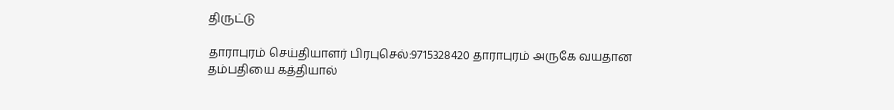திருட்டு

தாராபுரம் செய்தியாளர் பிரபுசெல்:9715328420 தாராபுரம் அருகே வயதான தம்பதியை கத்தியால்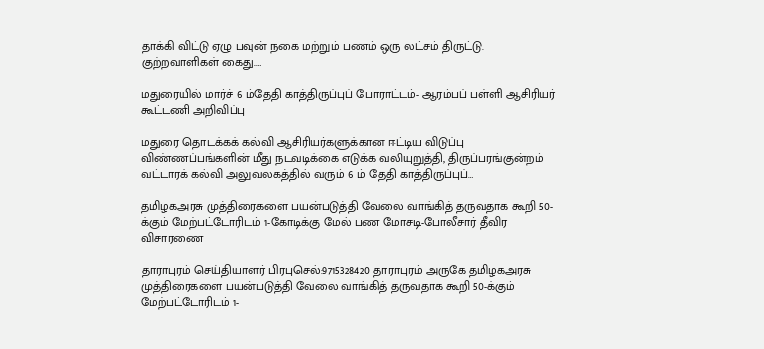தாக்கி விட்டு ஏழு பவுன் நகை மற்றும் பணம் ஒரு லட்சம் திருட்டு. குற்றவாளிகள் கைது.…

மதுரையில் மார்ச் 6 ம்தேதி காத்திருப்புப் போராட்டம்- ஆரம்பப் பள்ளி ஆசிரியர் கூட்டணி அறிவிப்பு

மதுரை தொடக்கக் கல்வி ஆசிரியர்களுக்கான ஈட்டிய விடுப்பு விண்ணப்பங்களின் மீது நடவடிக்கை எடுக்க வலியுறுத்தி, திருப்பரங்குன்றம் வட்டாரக் கல்வி அலுவலகத்தில் வரும் 6 ம் தேதி காத்திருப்புப்…

தமிழகஅரசு முத்திரைகளை பயன்படுத்தி வேலை வாங்கித் தருவதாக கூறி 50-க்கும் மேற்பட்டோரிடம் 1-கோடிக்கு மேல் பண மோசடி-போலீசார் தீவிர விசாரணை

தாராபுரம் செய்தியாளர் பிரபுசெல்:9715328420 தாராபுரம் அருகே தமிழகஅரசு முத்திரைகளை பயன்படுத்தி வேலை வாங்கித் தருவதாக கூறி 50-க்கும் மேற்பட்டோரிடம் 1-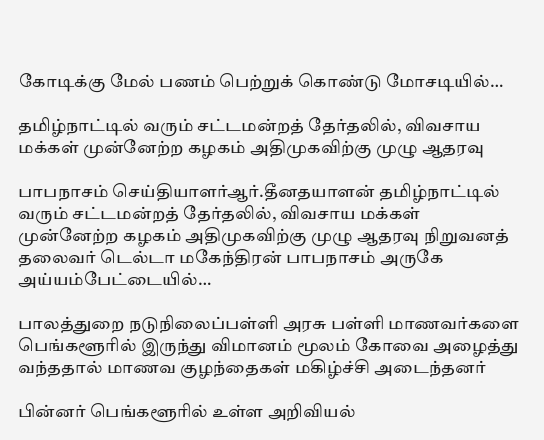கோடிக்கு மேல் பணம் பெற்றுக் கொண்டு மோசடியில்…

தமிழ்நாட்டில் வரும் சட்டமன்றத் தேர்தலில், விவசாய மக்கள் முன்னேற்ற கழகம் அதிமுகவிற்கு முழு ஆதரவு

பாபநாசம் செய்தியாளர்ஆர்.தீனதயாளன் தமிழ்நாட்டில் வரும் சட்டமன்றத் தேர்தலில், விவசாய மக்கள் முன்னேற்ற கழகம் அதிமுகவிற்கு முழு ஆதரவு நிறுவனத் தலைவர் டெல்டா மகேந்திரன் பாபநாசம் அருகே அய்யம்பேட்டையில்…

பாலத்துறை நடுநிலைப்பள்ளி அரசு பள்ளி மாணவர்களை பெங்களூரில் இருந்து விமானம் மூலம் கோவை அழைத்து வந்ததால் மாணவ குழந்தைகள் மகிழ்ச்சி அடைந்தனர்

பின்னர் பெங்களூரில் உள்ள அறிவியல்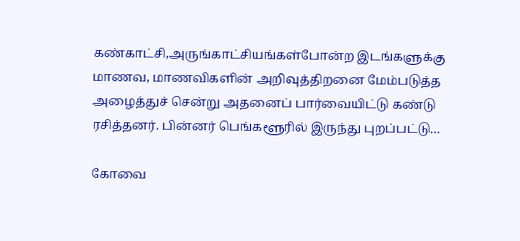கண்காட்சி,அருங்காட்சியங்கள்போன்ற இடங்களுக்கு மாணவ, மாணவிகளின் அறிவுத்திறனை மேம்படுத்த அழைத்துச் சென்று அதனைப் பார்வையிட்டு கண்டு ரசித்தனர். பின்னர் பெங்களூரில் இருந்து புறப்பட்டு…

கோவை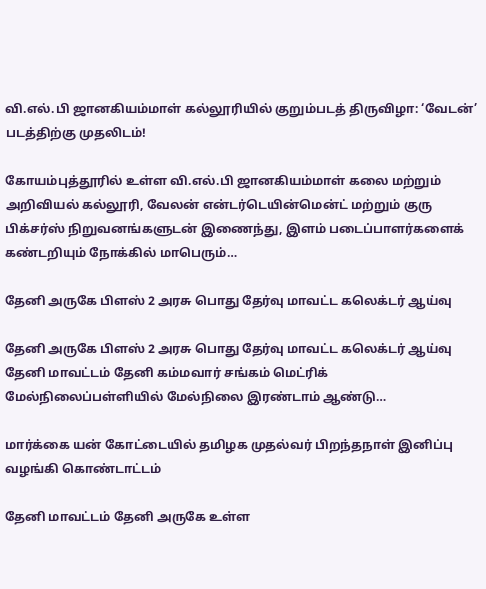வி.எல்.பி ஜானகியம்மாள் கல்லூரியில் குறும்படத் திருவிழா: ‘வேடன்’ படத்திற்கு முதலிடம்!

கோயம்புத்தூரில் உள்ள வி.எல்.பி ஜானகியம்மாள் கலை மற்றும் அறிவியல் கல்லூரி, வேலன் என்டர்டெயின்மென்ட் மற்றும் குரு பிக்சர்ஸ் நிறுவனங்களுடன் இணைந்து, இளம் படைப்பாளர்களைக் கண்டறியும் நோக்கில் மாபெரும்…

தேனி அருகே பிளஸ் 2 அரசு பொது தேர்வு மாவட்ட கலெக்டர் ஆய்வு

தேனி அருகே பிளஸ் 2 அரசு பொது தேர்வு மாவட்ட கலெக்டர் ஆய்வு தேனி மாவட்டம் தேனி கம்மவார் சங்கம் மெட்ரிக் மேல்நிலைப்பள்ளியில் மேல்நிலை இரண்டாம் ஆண்டு…

மார்க்கை யன் கோட்டையில் தமிழக முதல்வர் பிறந்தநாள் இனிப்பு வழங்கி கொண்டாட்டம்

தேனி மாவட்டம் தேனி அருகே உள்ள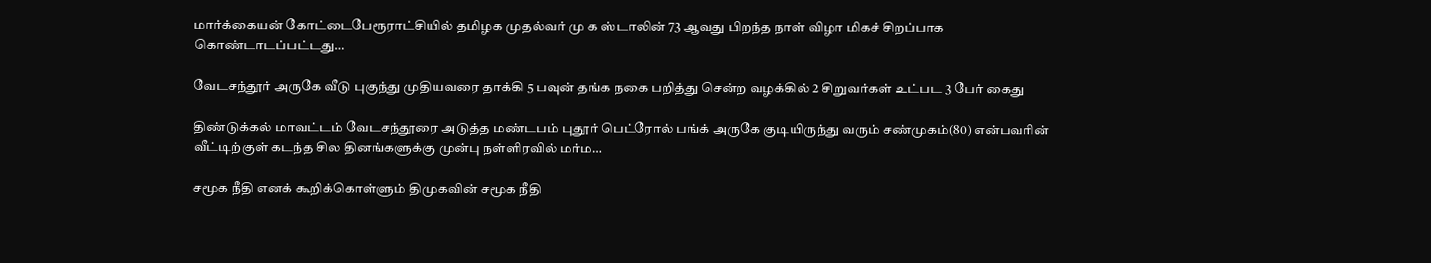மார்க்கையன் கோட்டைபேரூராட்சியில் தமிழக முதல்வர் மு க ஸ்டாலின் 73 ஆவது பிறந்த நாள் விழா மிகச் சிறப்பாக கொண்டாடப்பட்டது…

வேடசந்தூர் அருகே வீடு புகுந்து முதியவரை தாக்கி 5 பவுன் தங்க நகை பறித்து சென்ற வழக்கில் 2 சிறுவர்கள் உட்பட 3 பேர் கைது

திண்டுக்கல் மாவட்டம் வேடசந்தூரை அடுத்த மண்டபம் புதூர் பெட்ரோல் பங்க் அருகே குடியிருந்து வரும் சண்முகம்(80) என்பவரின் வீட்டிற்குள் கடந்த சில தினங்களுக்கு முன்பு நள்ளிரவில் மர்ம…

சமூக நீதி எனக் கூறிக்கொள்ளும் திமுகவின் சமூக நீதி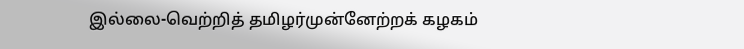இல்லை-வெற்றித் தமிழர்முன்னேற்றக் கழகம்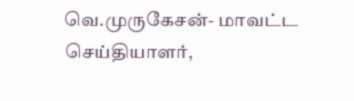வெ.முருகேசன்- மாவட்ட செய்தியாளர்,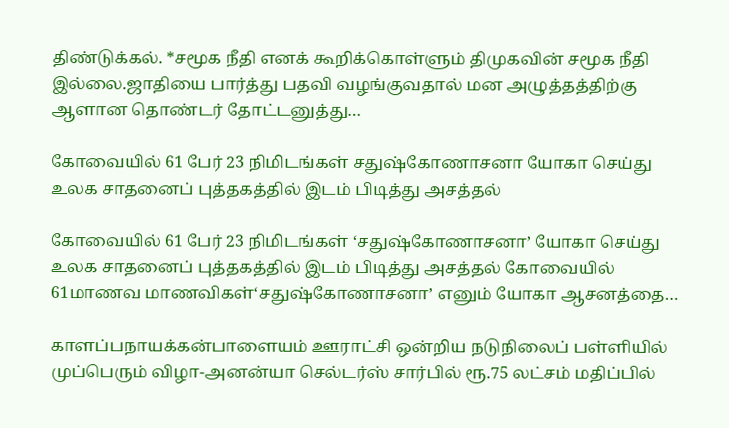திண்டுக்கல். *சமூக நீதி எனக் கூறிக்கொள்ளும் திமுகவின் சமூக நீதி இல்லை.ஜாதியை பார்த்து பதவி வழங்குவதால் மன அழுத்தத்திற்கு ஆளான தொண்டர் தோட்டனுத்து…

கோவையில் 61 பேர் 23 நிமிடங்கள் சதுஷ்கோணாசனா யோகா செய்து உலக சாதனைப் புத்தகத்தில் இடம் பிடித்து அசத்தல்

கோவையில் 61 பேர் 23 நிமிடங்கள் ‘சதுஷ்கோணாசனா’ யோகா செய்து உலக சாதனைப் புத்தகத்தில் இடம் பிடித்து அசத்தல் கோவையில் 61மாணவ மாணவிகள்‘சதுஷ்கோணாசனா’ எனும் யோகா ஆசனத்தை…

காளப்பநாயக்கன்பாளையம் ஊராட்சி ஒன்றிய நடுநிலைப் பள்ளியில் முப்பெரும் விழா-அனன்யா செல்டர்ஸ் சார்பில் ரூ.75 லட்சம் மதிப்பில்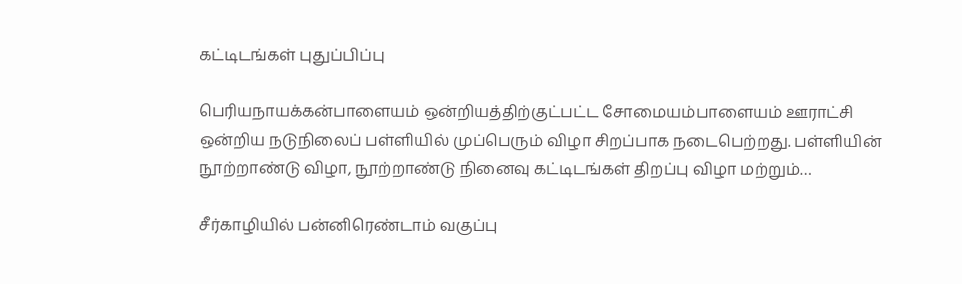கட்டிடங்கள் புதுப்பிப்பு

பெரியநாயக்கன்பாளையம் ஒன்றியத்திற்குட்பட்ட சோமையம்பாளையம் ஊராட்சி ஒன்றிய நடுநிலைப் பள்ளியில் முப்பெரும் விழா சிறப்பாக நடைபெற்றது. பள்ளியின் நூற்றாண்டு விழா, நூற்றாண்டு நினைவு கட்டிடங்கள் திறப்பு விழா மற்றும்…

சீர்காழியில் பன்னிரெண்டாம் வகுப்பு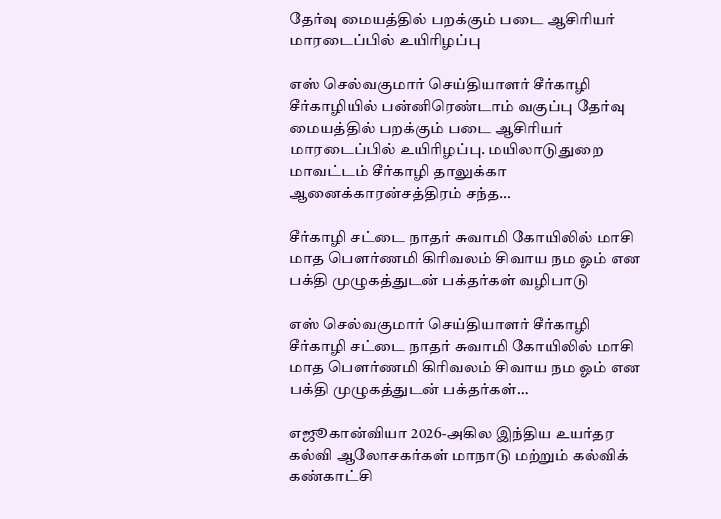தேர்வு மையத்தில் பறக்கும் படை ஆசிரியர் மாரடைப்பில் உயிரிழப்பு

எஸ் செல்வகுமார் செய்தியாளர் சீர்காழி சீர்காழியில் பன்னிரெண்டாம் வகுப்பு தேர்வு மையத்தில் பறக்கும் படை ஆசிரியர் மாரடைப்பில் உயிரிழப்பு. மயிலாடுதுறை மாவட்டம் சீர்காழி தாலுக்கா ஆனைக்காரன்சத்திரம் சந்த…

சீர்காழி சட்டை நாதர் சுவாமி கோயிலில் மாசி மாத பௌர்ணமி கிரிவலம் சிவாய நம ஓம் என பக்தி முழுகத்துடன் பக்தர்கள் வழிபாடு

எஸ் செல்வகுமார் செய்தியாளர் சீர்காழி சீர்காழி சட்டை நாதர் சுவாமி கோயிலில் மாசி மாத பௌர்ணமி கிரிவலம் சிவாய நம ஓம் என பக்தி முழுகத்துடன் பக்தர்கள்…

எஜூகான்வியா 2026-அகில இந்திய உயர்தர கல்வி ஆலோசகர்கள் மாநாடு மற்றும் கல்விக் கண்காட்சி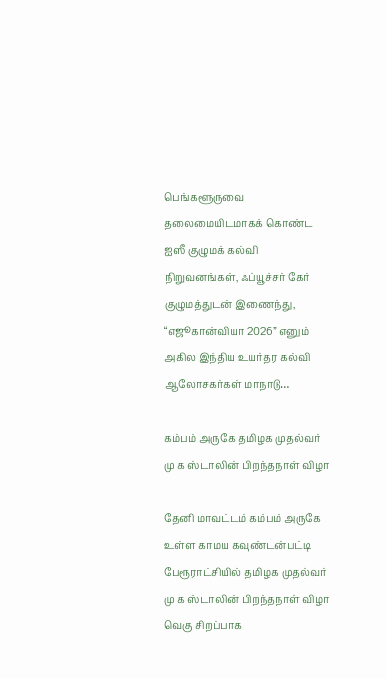பெங்களூருவை தலைமையிடமாகக் கொண்ட ஐஸீ குழுமக் கல்வி நிறுவனங்கள், ஃப்யூச்சர் கேர் குழுமத்துடன் இணைந்து, “எஜூகான்வியா 2026” எனும் அகில இந்திய உயர்தர கல்வி ஆலோசகர்கள் மாநாடு…

கம்பம் அருகே தமிழக முதல்வர் மு க ஸ்டாலின் பிறந்தநாள் விழா

தேனி மாவட்டம் கம்பம் அருகே உள்ள காமய கவுண்டன்பட்டி பேரூராட்சியில் தமிழக முதல்வர் மு க ஸ்டாலின் பிறந்தநாள் விழா வெகு சிறப்பாக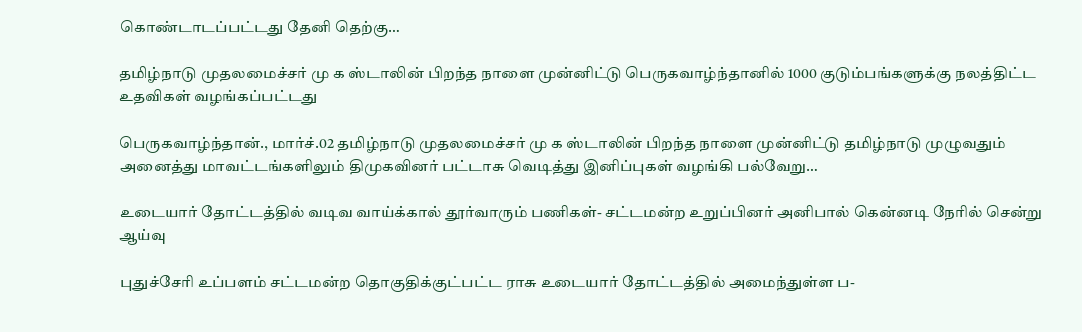கொண்டாடப்பட்டது தேனி தெற்கு…

தமிழ்நாடு முதலமைச்சர் மு க ஸ்டாலின் பிறந்த நாளை முன்னிட்டு பெருகவாழ்ந்தானில் 1000 குடும்பங்களுக்கு நலத்திட்ட உதவிகள் வழங்கப்பட்டது

பெருகவாழ்ந்தான்., மார்ச்.02 தமிழ்நாடு முதலமைச்சர் மு க ஸ்டாலின் பிறந்த நாளை முன்னிட்டு தமிழ்நாடு முழுவதும் அனைத்து மாவட்டங்களிலும் திமுகவினர் பட்டாசு வெடித்து இனிப்புகள் வழங்கி பல்வேறு…

உடையார் தோட்டத்தில் வடிவ வாய்க்கால் தூர்வாரும் பணிகள்- சட்டமன்ற உறுப்பினர் அனிபால் கென்னடி நேரில் சென்று ஆய்வு

புதுச்சேரி உப்பளம் சட்டமன்ற தொகுதிக்குட்பட்ட ராசு உடையார் தோட்டத்தில் அமைந்துள்ள ப-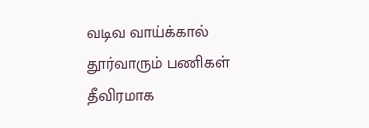வடிவ வாய்க்கால் தூர்வாரும் பணிகள் தீவிரமாக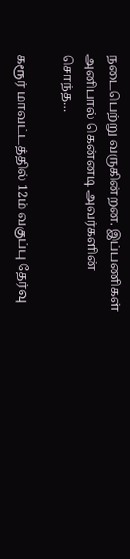நடைபெற்று வருகின்றன. இப்பணிகள் அனிபால் கென்னடி அவர்களின் சொந்த…

கரூர் மாவட்டத்தில் 12ம் வகுப்பு தேர்வு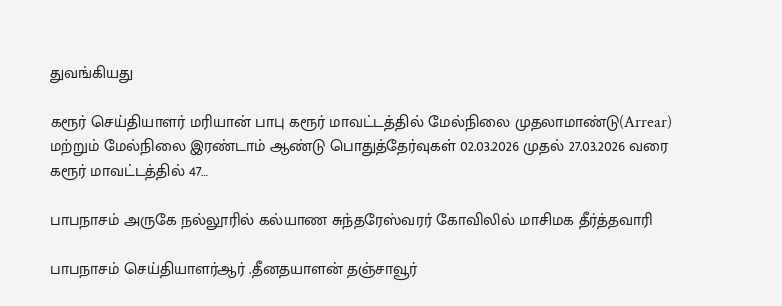துவங்கியது

கரூர் செய்தியாளர் மரியான் பாபு கரூர் மாவட்டத்தில் மேல்நிலை முதலாமாண்டு(Arrear) மற்றும் மேல்நிலை இரண்டாம் ஆண்டு பொதுத்தேர்வுகள் 02.03.2026 முதல் 27.03.2026 வரை கரூர் மாவட்டத்தில் 47…

பாபநாசம் அருகே நல்லூரில் கல்யாண சுந்தரேஸ்வரர் கோவிலில் மாசிமக தீர்த்தவாரி

பாபநாசம் செய்தியாளர்ஆர் ‌.தீனதயாளன் தஞ்சாவூர்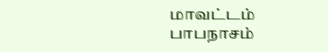மாவட்டம் பாபநாசம்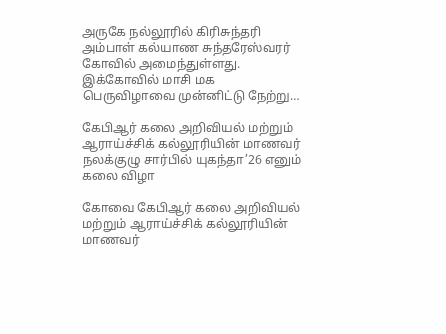அருகே நல்லூரில் கிரிசுந்தரி அம்பாள் கல்யாண சுந்தரேஸ்வரர் கோவில் அமைந்துள்ளது. இக்கோவில் மாசி மக பெருவிழாவை முன்னிட்டு நேற்று…

கேபிஆர் கலை அறிவியல் மற்றும் ஆராய்ச்சிக் கல்லூரியின் மாணவர் நலக்குழு சார்பில் யுகந்தா’26 எனும் கலை விழா

கோவை கேபிஆர் கலை அறிவியல் மற்றும் ஆராய்ச்சிக் கல்லூரியின் மாணவர்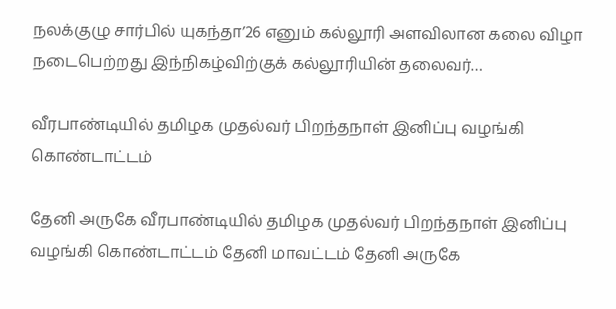நலக்குழு சார்பில் யுகந்தா’26 எனும் கல்லூரி அளவிலான கலை விழா நடைபெற்றது இந்நிகழ்விற்குக் கல்லூரியின் தலைவர்…

வீரபாண்டியில் தமிழக முதல்வர் பிறந்தநாள் இனிப்பு வழங்கி கொண்டாட்டம்

தேனி அருகே வீரபாண்டியில் தமிழக முதல்வர் பிறந்தநாள் இனிப்பு வழங்கி கொண்டாட்டம் தேனி மாவட்டம் தேனி அருகே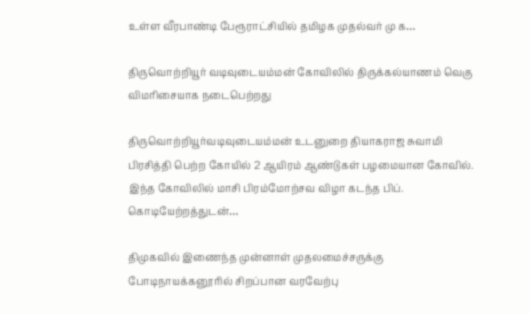உள்ள வீரபாண்டி பேரூராட்சியில் தமிழக முதல்வர் மு க…

திருவொற்றியூர் வடிவுடையம்மன் கோவிலில் திருக்கல்யாணம் வெகு விமரிசையாக நடைபெற்றது

திருவொற்றியூர்வடிவுடையம்மன் உடனுறை தியாகராஜ சுவாமி பிரசித்தி பெற்ற கோயில் 2 ஆயிரம் ஆண்டுகள் பழமையான கோவில். இந்த கோவிலில் மாசி பிரம்மோற்சவ விழா கடந்த பிப். கொடியேற்றத்துடன்…

திமுகவில் இணைந்த முன்னாள் முதலமைச்சருக்கு போடிநாயக்கனூரில் சிறப்பான வரவேற்பு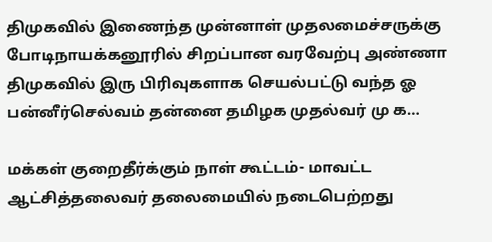திமுகவில் இணைந்த முன்னாள் முதலமைச்சருக்கு போடிநாயக்கனூரில் சிறப்பான வரவேற்பு அண்ணா திமுகவில் இரு பிரிவுகளாக செயல்பட்டு வந்த ஓ பன்னீர்செல்வம் தன்னை தமிழக முதல்வர் மு க…

மக்கள் குறைதீர்க்கும் நாள் கூட்டம்- மாவட்ட ஆட்சித்தலைவர் தலைமையில் நடைபெற்றது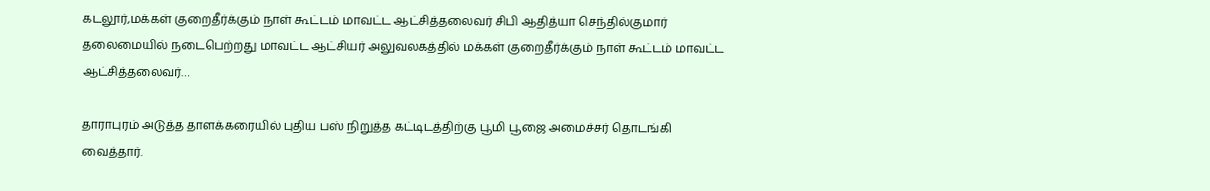கடலூர்,மக்கள் குறைதீர்க்கும் நாள் கூட்டம் மாவட்ட ஆட்சித்தலைவர் சிபி ஆதித்யா செந்தில்குமார் தலைமையில் நடைபெற்றது மாவட்ட ஆட்சியர் அலுவலகத்தில் மக்கள் குறைதீர்க்கும் நாள் கூட்டம் மாவட்ட ஆட்சித்தலைவர்…

தாராபுரம் அடுத்த தாளக்கரையில் புதிய பஸ் நிறுத்த கட்டிடத்திற்கு பூமி பூஜை அமைச்சர் தொடங்கி வைத்தார்.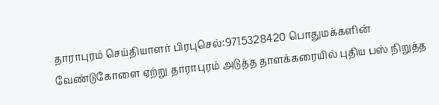தாராபுரம் செய்தியாளர் பிரபுசெல்:9715328420 பொதுமக்களின் வேண்டுகோளை ஏற்று தாராபுரம் அடுத்த தாளக்கரையில் புதிய பஸ் நிறுத்த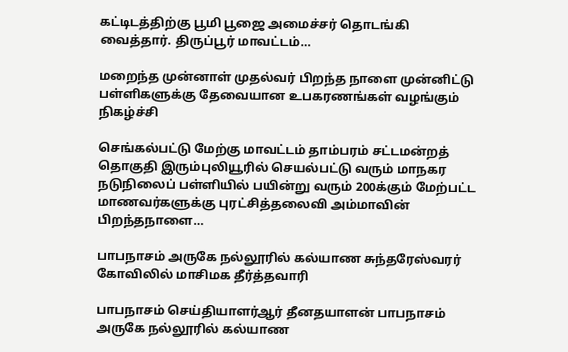கட்டிடத்திற்கு பூமி பூஜை அமைச்சர் தொடங்கி வைத்தார். திருப்பூர் மாவட்டம்…

மறைந்த முன்னாள் முதல்வர் பிறந்த நாளை முன்னிட்டு பள்ளிகளுக்கு தேவையான உபகரணங்கள் வழங்கும் நிகழ்ச்சி

செங்கல்பட்டு மேற்கு மாவட்டம் தாம்பரம் சட்டமன்றத் தொகுதி இரும்புலியூரில் செயல்பட்டு வரும் மாநகர நடுநிலைப் பள்ளியில் பயின்று வரும் 200க்கும் மேற்பட்ட மாணவர்களுக்கு புரட்சித்தலைவி அம்மாவின் பிறந்தநாளை…

பாபநாசம் அருகே நல்லூரில் கல்யாண சுந்தரேஸ்வரர் கோவிலில் மாசிமக தீர்த்தவாரி

பாபநாசம் செய்தியாளர்ஆர் ‌தீனதயாளன் பாபநாசம் அருகே நல்லூரில் கல்யாண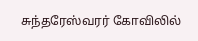சுந்தரேஸ்வரர் கோவிலில்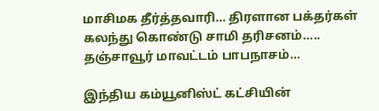மாசிமக தீர்த்தவாரி… திரளான பக்தர்கள் கலந்து கொண்டு சாமி தரிசனம்….. தஞ்சாவூர் மாவட்டம் பாபநாசம்…

இந்திய கம்யூனிஸ்ட் கட்சியின்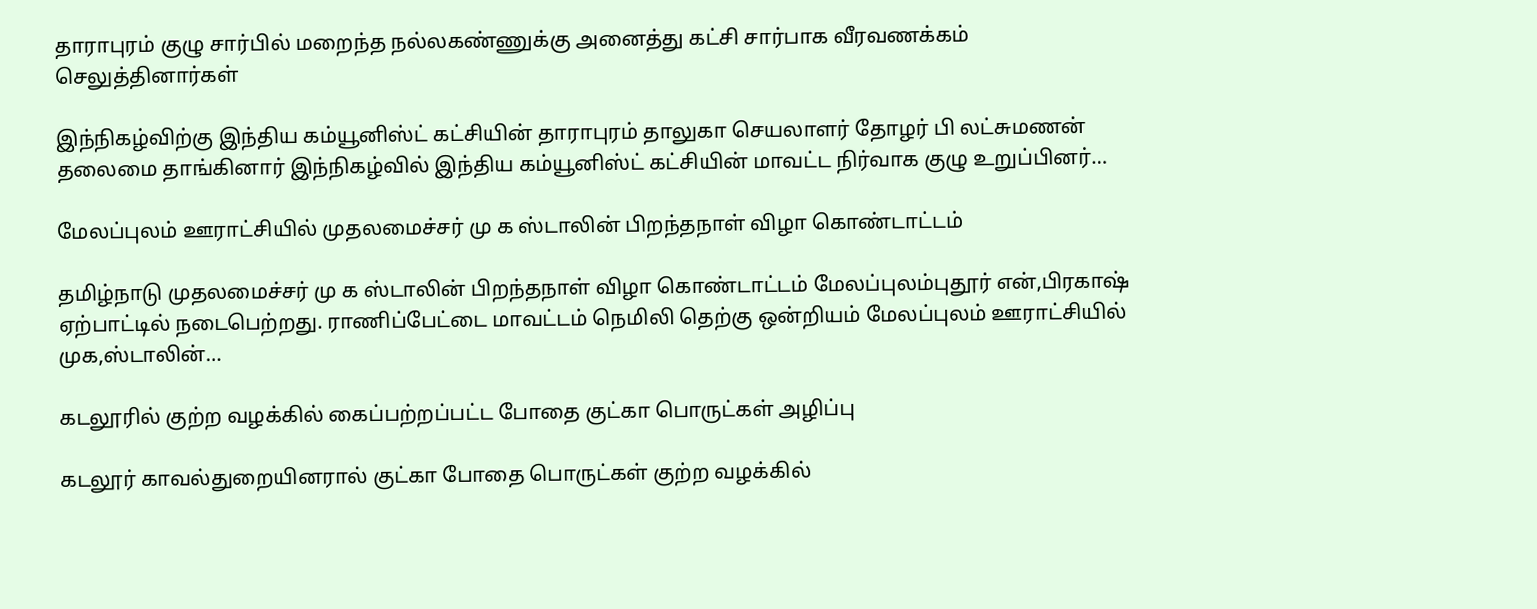தாராபுரம் குழு சார்பில் மறைந்த நல்லகண்ணுக்கு அனைத்து கட்சி சார்பாக வீரவணக்கம் செலுத்தினார்கள்

இந்நிகழ்விற்கு இந்திய கம்யூனிஸ்ட் கட்சியின் தாராபுரம் தாலுகா செயலாளர் தோழர் பி லட்சுமணன் தலைமை தாங்கினார் இந்நிகழ்வில் இந்திய கம்யூனிஸ்ட் கட்சியின் மாவட்ட நிர்வாக குழு உறுப்பினர்…

மேலப்புலம் ஊராட்சியில் முதலமைச்சர் மு க ஸ்டாலின் பிறந்தநாள் விழா கொண்டாட்டம்

தமிழ்நாடு முதலமைச்சர் மு க ஸ்டாலின் பிறந்தநாள் விழா கொண்டாட்டம் மேலப்புலம்புதூர் என்,பிரகாஷ் ஏற்பாட்டில் நடைபெற்றது. ராணிப்பேட்டை மாவட்டம் நெமிலி தெற்கு ஒன்றியம் மேலப்புலம் ஊராட்சியில் முக,ஸ்டாலின்…

கடலூரில் குற்ற வழக்கில் கைப்பற்றப்பட்ட போதை குட்கா பொருட்கள் அழிப்பு

கடலூர் காவல்துறையினரால் குட்கா போதை பொருட்கள் குற்ற வழக்கில்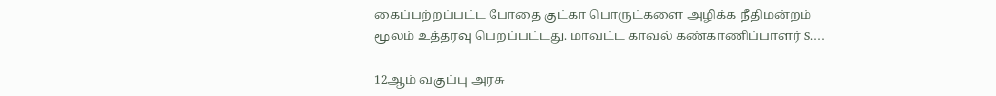கைப்பற்றப்பட்ட போதை குட்கா பொருட்களை அழிக்க நீதிமன்றம் மூலம் உத்தரவு பெறப்பட்டது. மாவட்ட காவல் கண்காணிப்பாளர் S.…

12ஆம் வகுப்பு அரசு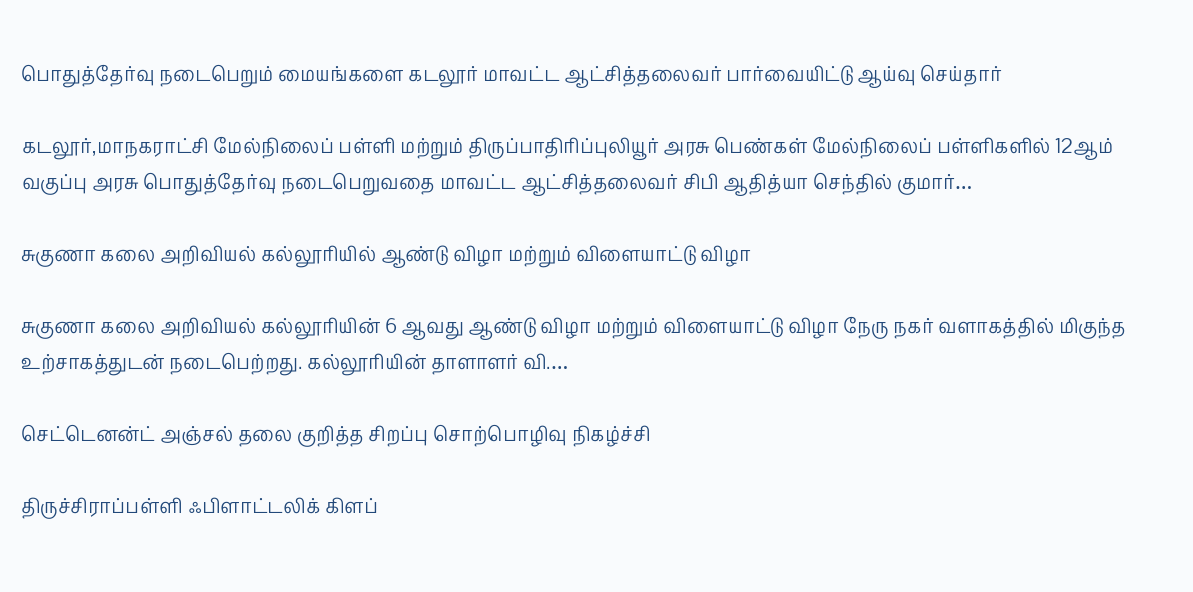பொதுத்தேர்வு நடைபெறும் மையங்களை கடலூர் மாவட்ட ஆட்சித்தலைவர் பார்வையிட்டு ஆய்வு செய்தார்

கடலூர்,மாநகராட்சி மேல்நிலைப் பள்ளி மற்றும் திருப்பாதிரிப்புலியூர் அரசு பெண்கள் மேல்நிலைப் பள்ளிகளில் 12ஆம் வகுப்பு அரசு பொதுத்தேர்வு நடைபெறுவதை மாவட்ட ஆட்சித்தலைவர் சிபி ஆதித்யா செந்தில் குமார்…

சுகுணா கலை அறிவியல் கல்லூரியில் ஆண்டு விழா மற்றும் விளையாட்டு விழா

சுகுணா கலை அறிவியல் கல்லூரியின் 6 ஆவது ஆண்டு விழா மற்றும் விளையாட்டு விழா நேரு நகர் வளாகத்தில் மிகுந்த உற்சாகத்துடன் நடைபெற்றது. கல்லூரியின் தாளாளர் வி.…

செட்டெனன்ட் அஞ்சல் தலை குறித்த சிறப்பு சொற்பொழிவு நிகழ்ச்சி

திருச்சிராப்பள்ளி ஃபிளாட்டலிக் கிளப்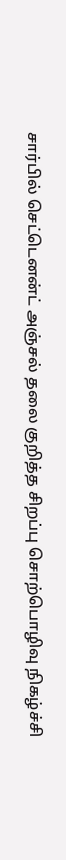சார்பில் செட்டெனன்ட் அஞ்சல் தலை குறித்த சிறப்பு சொற்பொழிவு நிகழ்ச்சி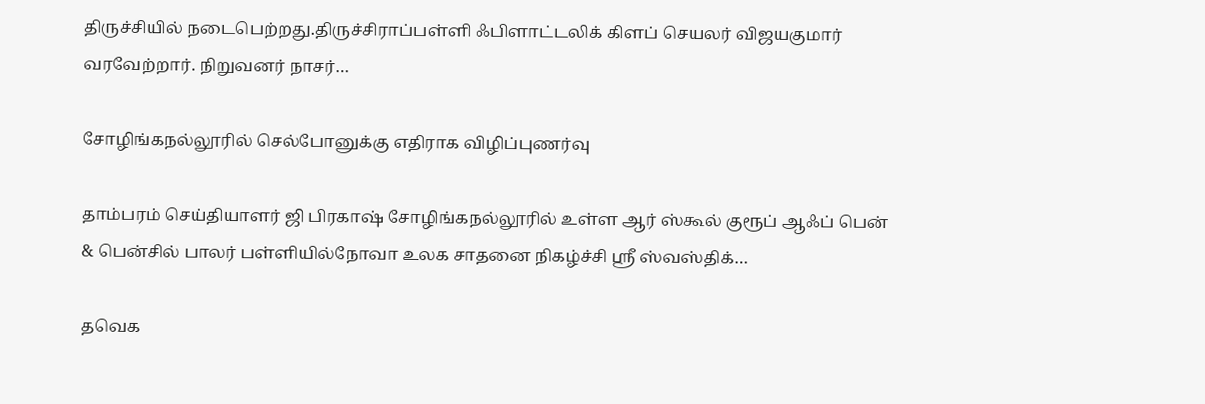திருச்சியில் நடைபெற்றது.திருச்சிராப்பள்ளி ஃபிளாட்டலிக் கிளப் செயலர் விஜயகுமார் வரவேற்றார். நிறுவனர் நாசர்…

சோழிங்கநல்லூரில் செல்போனுக்கு எதிராக விழிப்புணர்வு

தாம்பரம் செய்தியாளர் ஜி பிரகாஷ் சோழிங்கநல்லூரில் உள்ள ஆர் ஸ்கூல் குரூப் ஆஃப் பென் & பென்சில் பாலர் பள்ளியில்நோவா உலக சாதனை நிகழ்ச்சி ஸ்ரீ ஸ்வஸ்திக்…

தவெக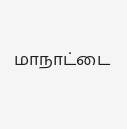மாநாட்டை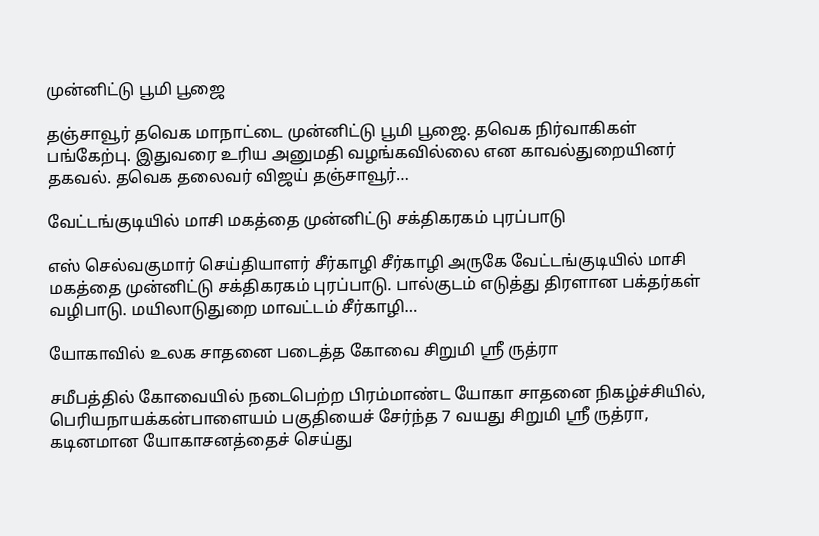முன்னிட்டு பூமி பூஜை

தஞ்சாவூர் தவெக மாநாட்டை முன்னிட்டு பூமி பூஜை. தவெக நிர்வாகிகள் பங்கேற்பு. இதுவரை உரிய அனுமதி வழங்கவில்லை என காவல்துறையினர் தகவல். தவெக தலைவர் விஜய் தஞ்சாவூர்…

வேட்டங்குடியில் மாசி மகத்தை முன்னிட்டு சக்திகரகம் புரப்பாடு

எஸ் செல்வகுமார் செய்தியாளர் சீர்காழி சீர்காழி அருகே வேட்டங்குடியில் மாசி மகத்தை முன்னிட்டு சக்திகரகம் புரப்பாடு. பால்குடம் எடுத்து திரளான பக்தர்கள் வழிபாடு. மயிலாடுதுறை மாவட்டம் சீர்காழி…

யோகாவில் உலக சாதனை படைத்த கோவை சிறுமி ஸ்ரீ ருத்ரா

சமீபத்தில் கோவையில் நடைபெற்ற பிரம்மாண்ட யோகா சாதனை நிகழ்ச்சியில், பெரியநாயக்கன்பாளையம் பகுதியைச் சேர்ந்த 7 வயது சிறுமி ஸ்ரீ ருத்ரா, கடினமான யோகாசனத்தைச் செய்து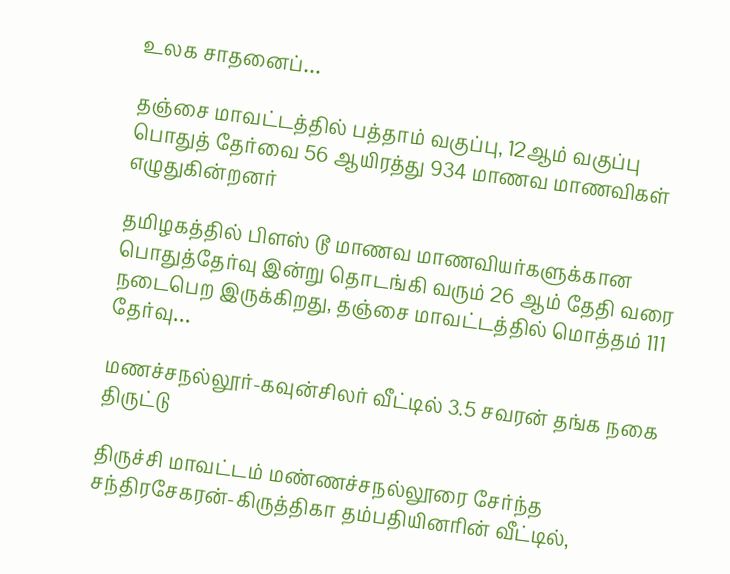உலக சாதனைப்…

தஞ்சை மாவட்டத்தில் பத்தாம் வகுப்பு, 12ஆம் வகுப்பு பொதுத் தேர்வை 56 ஆயிரத்து 934 மாணவ மாணவிகள் எழுதுகின்றனர்

தமிழகத்தில் பிளஸ் டூ மாணவ மாணவியர்களுக்கான பொதுத்தேர்வு இன்று தொடங்கி வரும் 26 ஆம் தேதி வரை நடைபெற இருக்கிறது, தஞ்சை மாவட்டத்தில் மொத்தம் 111 தேர்வு…

மணச்சநல்லூர்-கவுன்சிலர் வீட்டில் 3.5 சவரன் தங்க நகை திருட்டு

திருச்சி மாவட்டம் மண்ணச்சநல்லூரை சேர்ந்த சந்திரசேகரன்-கிருத்திகா தம்பதியினரின் வீட்டில்,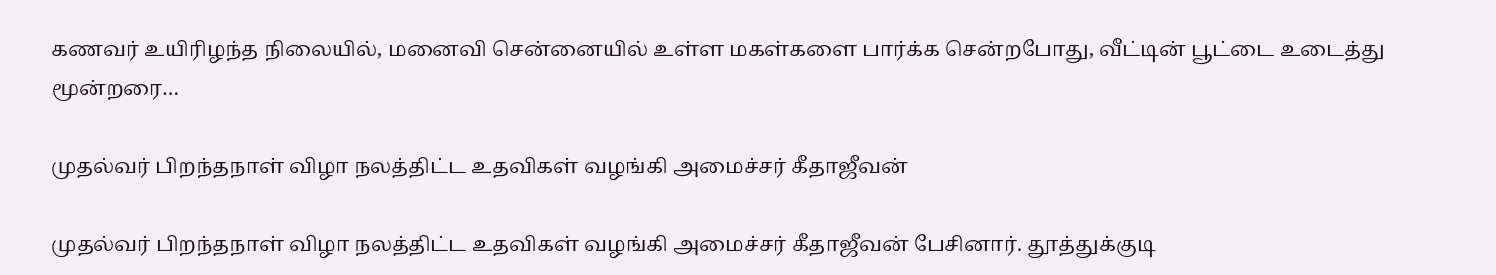கணவர் உயிரிழந்த நிலையில், மனைவி சென்னையில் உள்ள மகள்களை பார்க்க சென்றபோது, வீட்டின் பூட்டை உடைத்து மூன்றரை…

முதல்வர் பிறந்தநாள் விழா நலத்திட்ட உதவிகள் வழங்கி அமைச்சர் கீதாஜீவன்

முதல்வர் பிறந்தநாள் விழா நலத்திட்ட உதவிகள் வழங்கி அமைச்சர் கீதாஜீவன் பேசினார். தூத்துக்குடி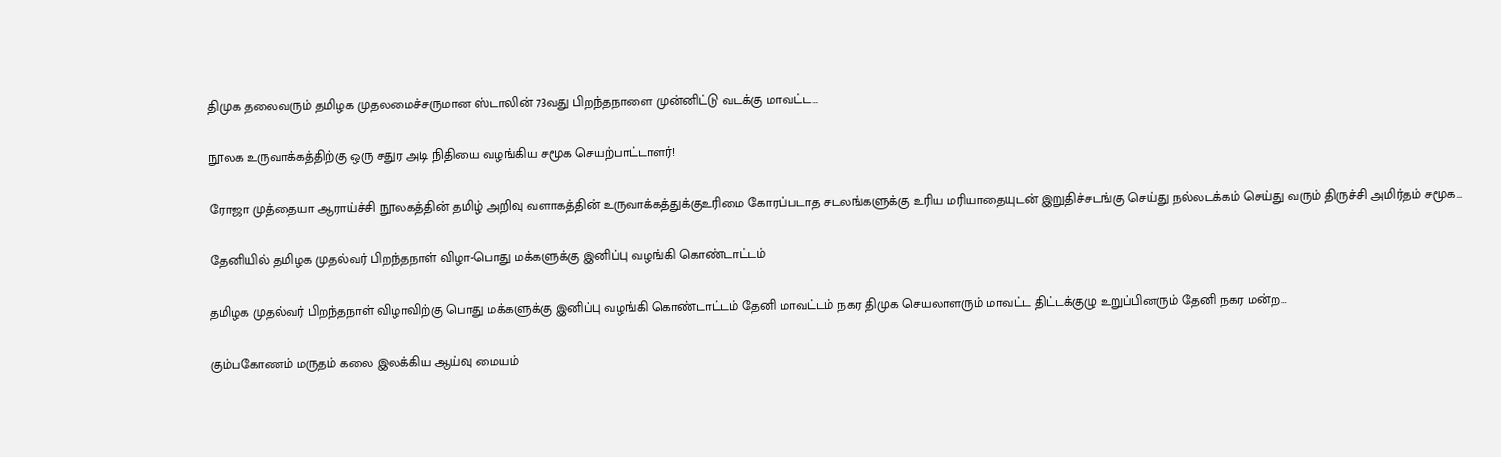திமுக தலைவரும் தமிழக முதலமைச்சருமான ஸ்டாலின் 73வது பிறந்தநாளை முன்னிட்டு வடக்கு மாவட்ட…

நூலக உருவாக்கத்திற்கு ஒரு சதுர அடி நிதியை வழங்கிய சமூக செயற்பாட்டாளர்!

ரோஜா முத்தையா ஆராய்ச்சி நூலகத்தின் தமிழ் அறிவு வளாகத்தின் உருவாக்கத்துக்குஉரிமை கோரப்படாத சடலங்களுக்கு உரிய மரியாதையுடன் இறுதிச்சடங்கு செய்து நல்லடக்கம் செய்து வரும் திருச்சி அமிர்தம் சமூக…

தேனியில் தமிழக முதல்வர் பிறந்தநாள் விழா-பொது மக்களுக்கு இனிப்பு வழங்கி கொண்டாட்டம்

தமிழக முதல்வர் பிறந்தநாள் விழாவிற்கு பொது மக்களுக்கு இனிப்பு வழங்கி கொண்டாட்டம் தேனி மாவட்டம் நகர திமுக செயலாளரும் மாவட்ட திட்டக்குழு உறுப்பினரும் தேனி நகர மன்ற…

கும்பகோணம் மருதம் கலை இலக்கிய ஆய்வு மையம்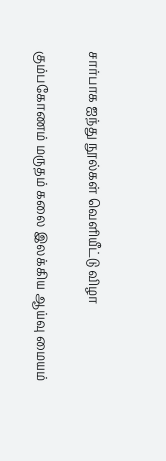சார்பாக ஐந்து நூல்கள் வெளியீட்டு விழா

கும்பகோணம் மருதம் கலை இலக்கிய ஆய்வு மையம்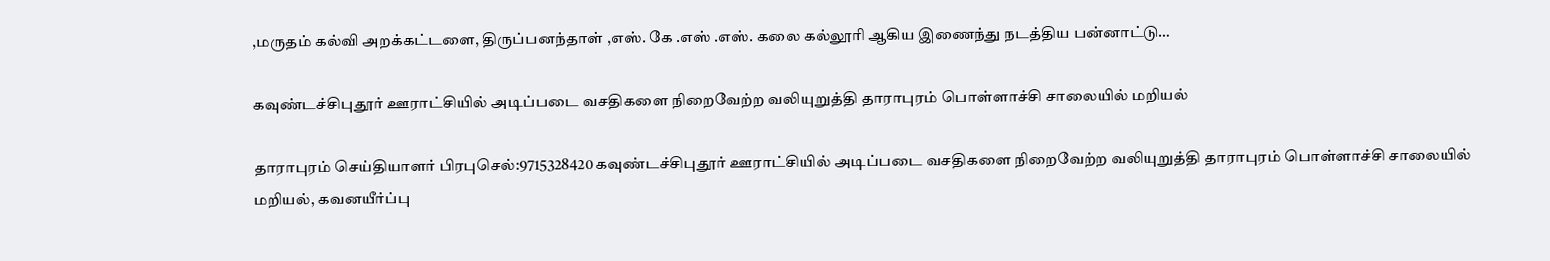,மருதம் கல்வி அறக்கட்டளை, திருப்பனந்தாள் ,எஸ். கே .எஸ் .எஸ். கலை கல்லூரி ஆகிய இணைந்து நடத்திய பன்னாட்டு…

கவுண்டச்சிபுதூர் ஊராட்சியில் அடிப்படை வசதிகளை நிறைவேற்ற வலியுறுத்தி தாராபுரம் பொள்ளாச்சி சாலையில் மறியல்

தாராபுரம் செய்தியாளர் பிரபுசெல்:9715328420 கவுண்டச்சிபுதூர் ஊராட்சியில் அடிப்படை வசதிகளை நிறைவேற்ற வலியுறுத்தி தாராபுரம் பொள்ளாச்சி சாலையில் மறியல், கவனயீர்ப்பு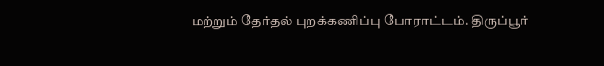மற்றும் தேர்தல் புறக்கணிப்பு போராட்டம். திருப்பூர்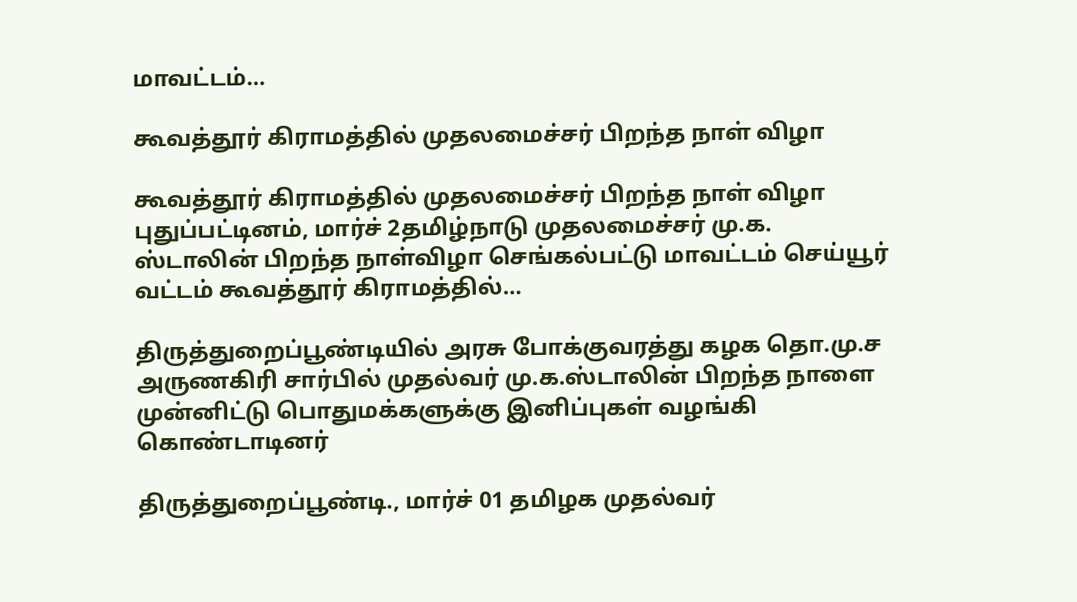மாவட்டம்…

கூவத்தூர் கிராமத்தில் முதலமைச்சர் பிறந்த நாள் விழா

கூவத்தூர் கிராமத்தில் முதலமைச்சர் பிறந்த நாள் விழா புதுப்பட்டினம், மார்ச் 2தமிழ்நாடு முதலமைச்சர் மு.க. ஸ்டாலின் பிறந்த நாள்விழா செங்கல்பட்டு மாவட்டம் செய்யூர் வட்டம் கூவத்தூர் கிராமத்தில்…

திருத்துறைப்பூண்டியில் அரசு போக்குவரத்து கழக தொ.மு.ச அருணகிரி சார்பில் முதல்வர் மு.க.ஸ்டாலின் பிறந்த நாளை முன்னிட்டு பொதுமக்களுக்கு இனிப்புகள் வழங்கி கொண்டாடினர்

திருத்துறைப்பூண்டி., மார்ச் 01 தமிழக முதல்வர்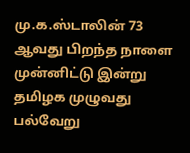மு.க.ஸ்டாலின் 73 ஆவது பிறந்த நாளை முன்னிட்டு இன்று தமிழக முழுவது பல்வேறு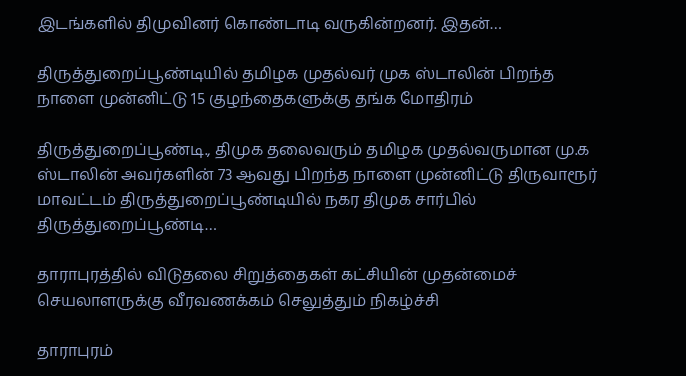இடங்களில் திமுவினர் கொண்டாடி வருகின்றனர். இதன்…

திருத்துறைப்பூண்டியில் தமிழக முதல்வர் முக ஸ்டாலின் பிறந்த நாளை முன்னிட்டு 15 குழந்தைகளுக்கு தங்க மோதிரம்

திருத்துறைப்பூண்டி., திமுக தலைவரும் தமிழக முதல்வருமான மு.க ஸ்டாலின் அவர்களின் 73 ஆவது பிறந்த நாளை முன்னிட்டு திருவாரூர் மாவட்டம் திருத்துறைப்பூண்டியில் நகர திமுக சார்பில் திருத்துறைப்பூண்டி…

தாராபுரத்தில் விடுதலை சிறுத்தைகள் கட்சியின் முதன்மைச் செயலாளருக்கு வீரவணக்கம் செலுத்தும் நிகழ்ச்சி

தாராபுரம்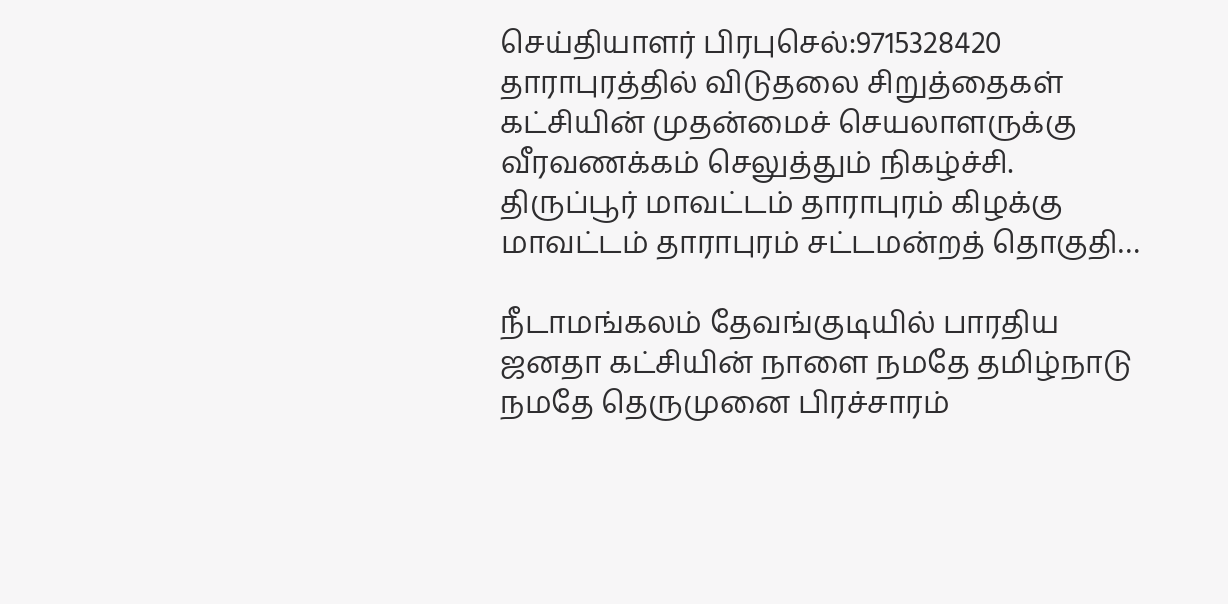செய்தியாளர் பிரபுசெல்:9715328420 தாராபுரத்தில் விடுதலை சிறுத்தைகள் கட்சியின் முதன்மைச் செயலாளருக்கு வீரவணக்கம் செலுத்தும் நிகழ்ச்சி. திருப்பூர் மாவட்டம் தாராபுரம் கிழக்கு மாவட்டம் தாராபுரம் சட்டமன்றத் தொகுதி…

நீடாமங்கலம் தேவங்குடியில் பாரதிய ஜனதா கட்சியின் நாளை நமதே தமிழ்நாடு நமதே தெருமுனை பிரச்சாரம்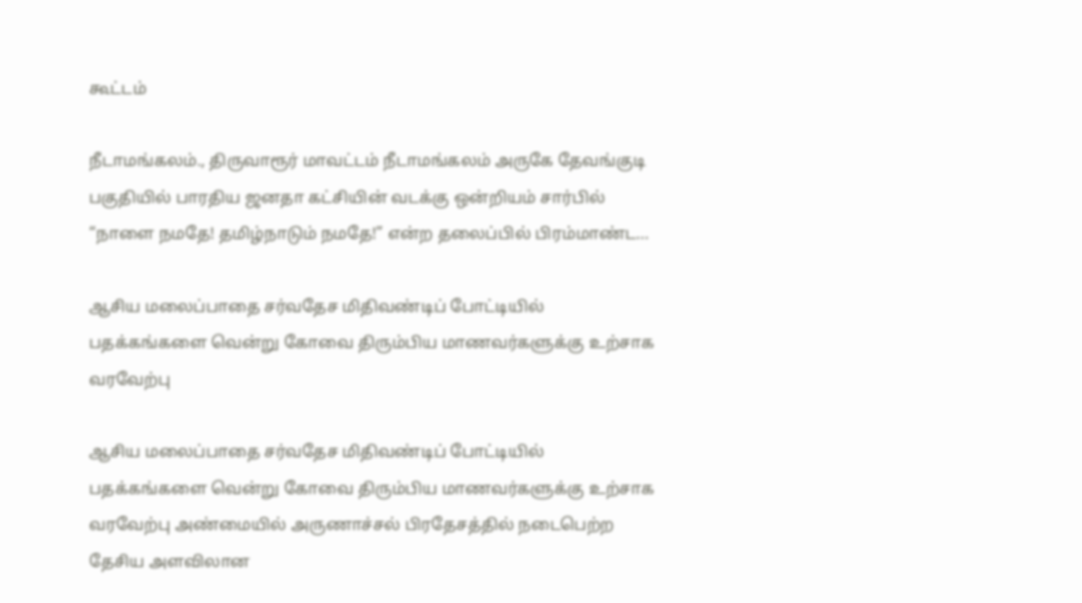கூட்டம்

நீடாமங்கலம்., திருவாரூர் மாவட்டம் நீடாமங்கலம் அருகே தேவங்குடி பகுதியில் பாரதிய ஜனதா கட்சியின் வடக்கு ஒன்றியம் சார்பில் “நாளை நமதே! தமிழ்நாடும் நமதே!” என்ற தலைப்பில் பிரம்மாண்ட…

ஆசிய மலைப்பாதை சர்வதேச மிதிவண்டிப் போட்டியில் பதக்கங்களை வென்று கோவை திரும்பிய மாணவர்களுக்கு உற்சாக வரவேற்பு

ஆசிய மலைப்பாதை சர்வதேச மிதிவண்டிப் போட்டியில் பதக்கங்களை வென்று கோவை திரும்பிய மாணவர்களுக்கு உற்சாக வரவேற்பு அண்மையில் அருணாச்சல் பிரதேசத்தில் நடைபெற்ற தேசிய அளவிலான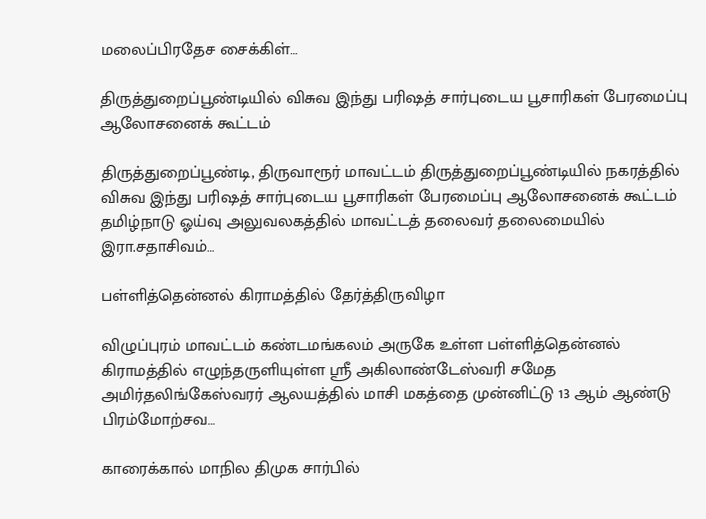மலைப்பிரதேச சைக்கிள்…

திருத்துறைப்பூண்டியில் விசுவ இந்து பரிஷத் சார்புடைய பூசாரிகள் பேரமைப்பு ஆலோசனைக் கூட்டம்

திருத்துறைப்பூண்டி, திருவாரூர் மாவட்டம் திருத்துறைப்பூண்டியில் நகரத்தில் விசுவ இந்து பரிஷத் சார்புடைய பூசாரிகள் பேரமைப்பு ஆலோசனைக் கூட்டம் தமிழ்நாடு ஓய்வு அலுவலகத்தில் மாவட்டத் தலைவர் தலைமையில் இரா.சதாசிவம்…

பள்ளித்தென்னல் கிராமத்தில் தேர்த்திருவிழா

விழுப்புரம் மாவட்டம் கண்டமங்கலம் அருகே உள்ள பள்ளித்தென்னல் கிராமத்தில் எழுந்தருளியுள்ள ஸ்ரீ அகிலாண்டேஸ்வரி சமேத அமிர்தலிங்கேஸ்வரர் ஆலயத்தில் மாசி மகத்தை முன்னிட்டு 13 ஆம் ஆண்டு பிரம்மோற்சவ…

காரைக்கால் மாநில திமுக சார்பில்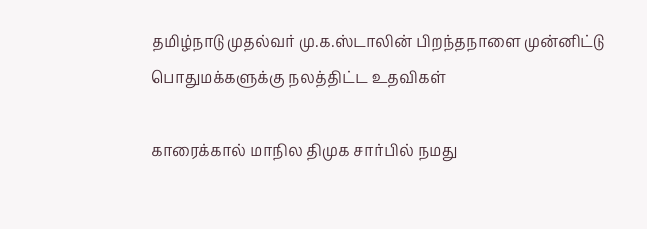தமிழ்நாடு முதல்வர் மு.க.ஸ்டாலின் பிறந்தநாளை முன்னிட்டு பொதுமக்களுக்கு நலத்திட்ட உதவிகள்

காரைக்கால் மாநில திமுக சார்பில் நமது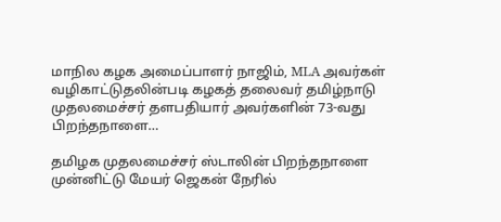மாநில கழக அமைப்பாளர் நாஜிம், MLA அவர்கள் வழிகாட்டுதலின்படி கழகத் தலைவர் தமிழ்நாடு முதலமைச்சர் தளபதியார் அவர்களின் 73-வது பிறந்தநாளை…

தமிழக முதலமைச்சர் ஸ்டாலின் பிறந்தநாளை முன்னிட்டு மேயர் ஜெகன் நேரில்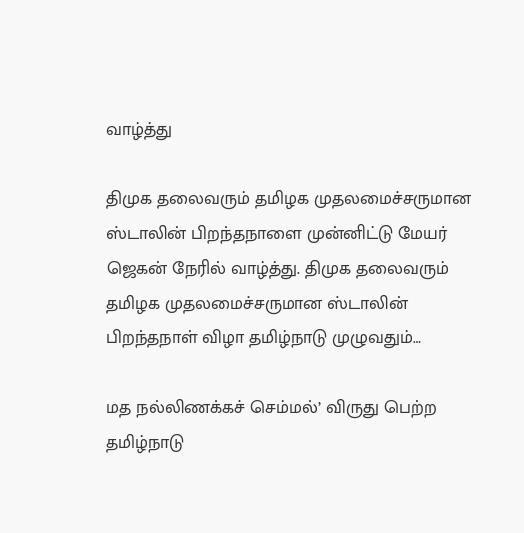வாழ்த்து

திமுக தலைவரும் தமிழக முதலமைச்சருமான ஸ்டாலின் பிறந்தநாளை முன்னிட்டு மேயர் ஜெகன் நேரில் வாழ்த்து. திமுக தலைவரும் தமிழக முதலமைச்சருமான ஸ்டாலின் பிறந்தநாள் விழா தமிழ்நாடு முழுவதும்…

மத நல்லிணக்கச் செம்மல்’ விருது பெற்ற தமிழ்நாடு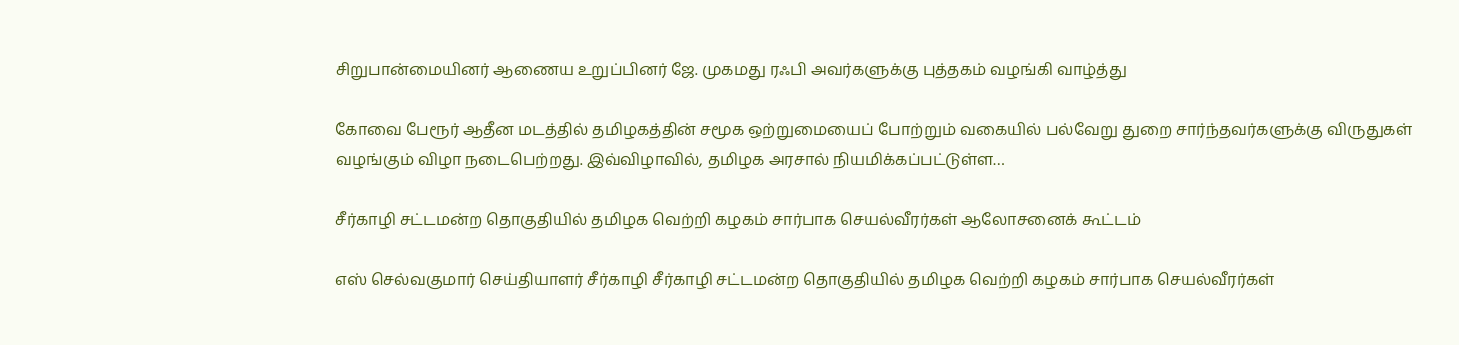சிறுபான்மையினர் ஆணைய உறுப்பினர் ஜே. முகமது ரஃபி அவர்களுக்கு புத்தகம் வழங்கி வாழ்த்து

கோவை பேரூர் ஆதீன மடத்தில் தமிழகத்தின் சமூக ஒற்றுமையைப் போற்றும் வகையில் பல்வேறு துறை சார்ந்தவர்களுக்கு விருதுகள் வழங்கும் விழா நடைபெற்றது. இவ்விழாவில், தமிழக அரசால் நியமிக்கப்பட்டுள்ள…

சீர்காழி சட்டமன்ற தொகுதியில் தமிழக வெற்றி கழகம் சார்பாக செயல்வீரர்கள் ஆலோசனைக் கூட்டம்

எஸ் செல்வகுமார் செய்தியாளர் சீர்காழி சீர்காழி சட்டமன்ற தொகுதியில் தமிழக வெற்றி கழகம் சார்பாக செயல்வீரர்கள்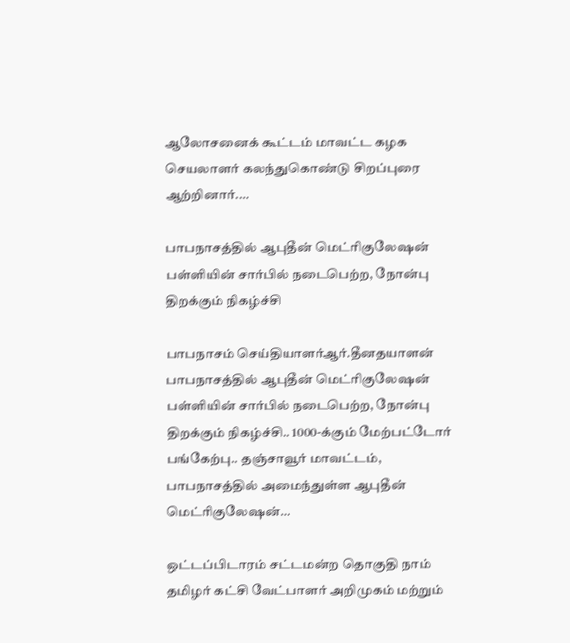ஆலோசனைக் கூட்டம் மாவட்ட கழக செயலாளர் கலந்துகொண்டு சிறப்புரை ஆற்றினார்.…

பாபநாசத்தில் ஆபுதீன் மெட்ரிகுலேஷன் பள்ளியின் சார்பில் நடைபெற்ற, நோன்பு திறக்கும் நிகழ்ச்சி

பாபநாசம் செய்தியாளர்ஆர்.தீனதயாளன் பாபநாசத்தில் ஆபுதீன் மெட்ரிகுலேஷன் பள்ளியின் சார்பில் நடைபெற்ற, நோன்பு திறக்கும் நிகழ்ச்சி.. 1000-க்கும் மேற்பட்டோர் பங்கேற்பு.. தஞ்சாவூர் மாவட்டம், பாபநாசத்தில் அமைந்துள்ள ஆபுதீன் மெட்ரிகுலேஷன்…

ஒட்டப்பிடாரம் சட்டமன்ற தொகுதி நாம் தமிழர் கட்சி வேட்பாளர் அறிமுகம் மற்றும்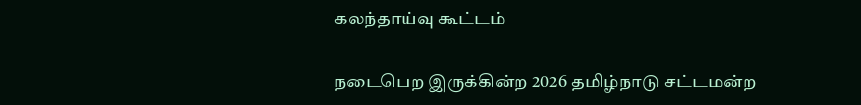கலந்தாய்வு கூட்டம்

நடைபெற இருக்கின்ற 2026 தமிழ்நாடு சட்டமன்ற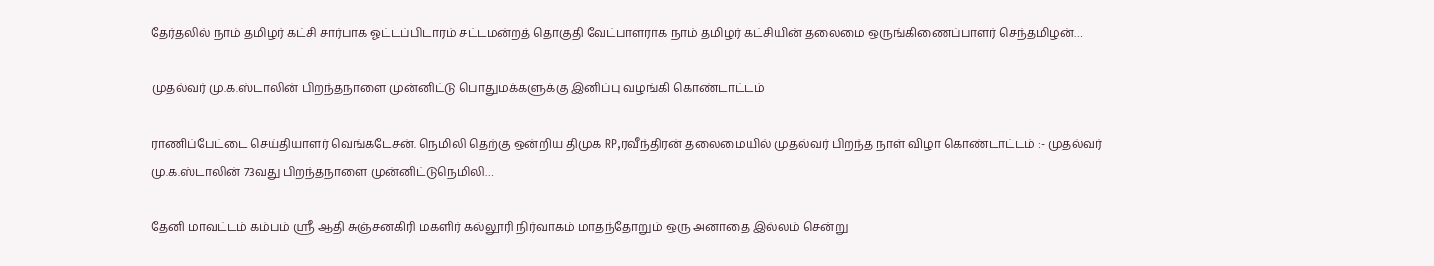தேர்தலில் நாம் தமிழர் கட்சி சார்பாக ஓட்டப்பிடாரம் சட்டமன்றத் தொகுதி வேட்பாளராக நாம் தமிழர் கட்சியின் தலைமை ஒருங்கிணைப்பாளர் செந்தமிழன்…

முதல்வர் மு.க.ஸ்டாலின் பிறந்தநாளை முன்னிட்டு பொதுமக்களுக்கு இனிப்பு வழங்கி கொண்டாட்டம்

ராணிப்பேட்டை செய்தியாளர் வெங்கடேசன். நெமிலி தெற்கு ஒன்றிய திமுக RP,ரவீந்திரன் தலைமையில் முதல்வர் பிறந்த நாள் விழா கொண்டாட்டம் :- முதல்வர் மு.க.ஸ்டாலின் 73வது பிறந்தநாளை முன்னிட்டுநெமிலி…

தேனி மாவட்டம் கம்பம் ஸ்ரீ ஆதி சுஞ்சனகிரி மகளிர் கல்லூரி நிர்வாகம் மாதந்தோறும் ஒரு அனாதை இல்லம் சென்று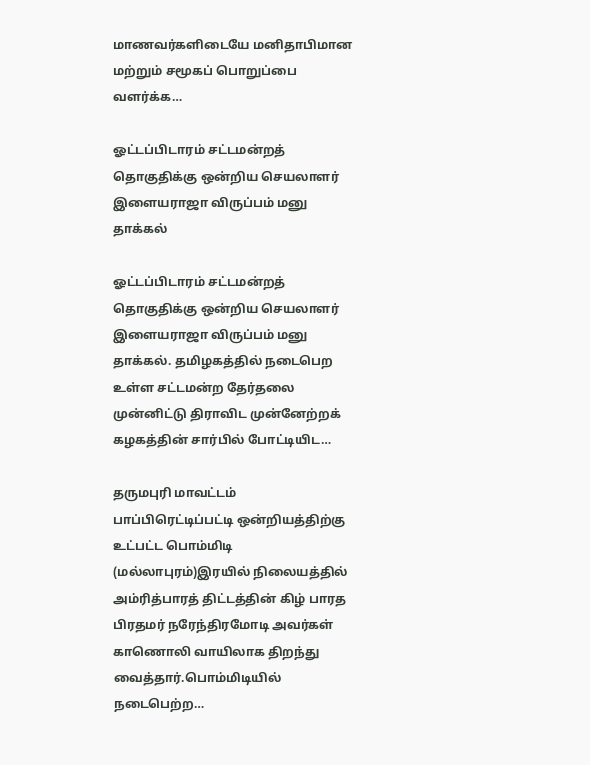மாணவர்களிடையே மனிதாபிமான மற்றும் சமூகப் பொறுப்பை வளர்க்க…

ஓட்டப்பிடாரம் சட்டமன்றத் தொகுதிக்கு ஒன்றிய செயலாளர் இளையராஜா விருப்பம் மனு தாக்கல்

ஓட்டப்பிடாரம் சட்டமன்றத் தொகுதிக்கு ஒன்றிய செயலாளர் இளையராஜா விருப்பம் மனு தாக்கல். தமிழகத்தில் நடைபெற உள்ள சட்டமன்ற தேர்தலை முன்னிட்டு திராவிட முன்னேற்றக் கழகத்தின் சார்பில் போட்டியிட…

தருமபுரி மாவட்டம் பாப்பிரெட்டிப்பட்டி ஒன்றியத்திற்கு உட்பட்ட பொம்மிடி (மல்லாபுரம்)இரயில் நிலையத்தில் அம்ரித்பாரத் திட்டத்தின் கிழ் பாரத பிரதமர் நரேந்திரமோடி அவர்கள் காணொலி வாயிலாக திறந்து வைத்தார்.பொம்மிடியில் நடைபெற்ற…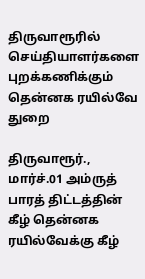திருவாரூரில் செய்தியாளர்களை புறக்கணிக்கும் தென்னக ரயில்வே துறை

திருவாரூர்., மார்ச்.01 அம்ருத் பாரத் திட்டத்தின் கீழ் தென்னக ரயில்வேக்கு கீழ்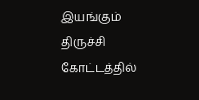இயங்கும் திருச்சி கோட்டத்தில்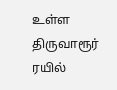உள்ள திருவாரூர் ரயில்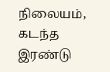நிலையம், கடந்த இரண்டு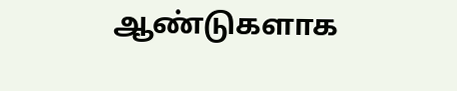ஆண்டுகளாக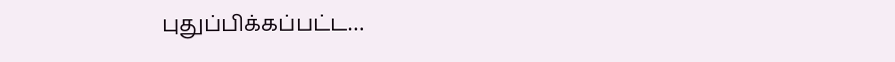புதுப்பிக்கப்பட்ட…